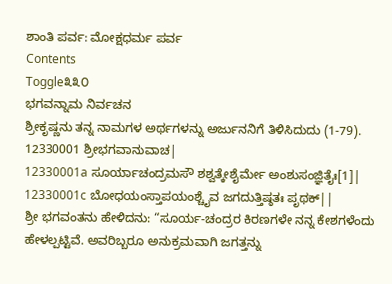ಶಾಂತಿ ಪರ್ವ: ಮೋಕ್ಷಧರ್ಮ ಪರ್ವ
Contents
Toggle೩೩೦
ಭಗವನ್ನಾಮ ನಿರ್ವಚನ
ಶ್ರೀಕೃಷ್ಣನು ತನ್ನ ನಾಮಗಳ ಅರ್ಥಗಳನ್ನು ಅರ್ಜುನನಿಗೆ ತಿಳಿಸಿದುದು (1-79).
12330001 ಶ್ರೀಭಗವಾನುವಾಚ|
12330001a ಸೂರ್ಯಾಚಂದ್ರಮಸೌ ಶಶ್ವತ್ಕೇಶೈರ್ಮೇ ಅಂಶುಸಂಜ್ಞಿತೈಃ[1]|
12330001c ಬೋಧಯಂಸ್ತಾಪಯಂಶ್ಚೈವ ಜಗದುತ್ತಿಷ್ಠತಃ ಪೃಥಕ್||
ಶ್ರೀ ಭಗವಂತನು ಹೇಳಿದನು: “ಸೂರ್ಯ-ಚಂದ್ರರ ಕಿರಣಗಳೇ ನನ್ನ ಕೇಶಗಳೆಂದು ಹೇಳಲ್ಪಟ್ಟಿವೆ. ಅವರಿಬ್ಬರೂ ಅನುಕ್ರಮವಾಗಿ ಜಗತ್ತನ್ನು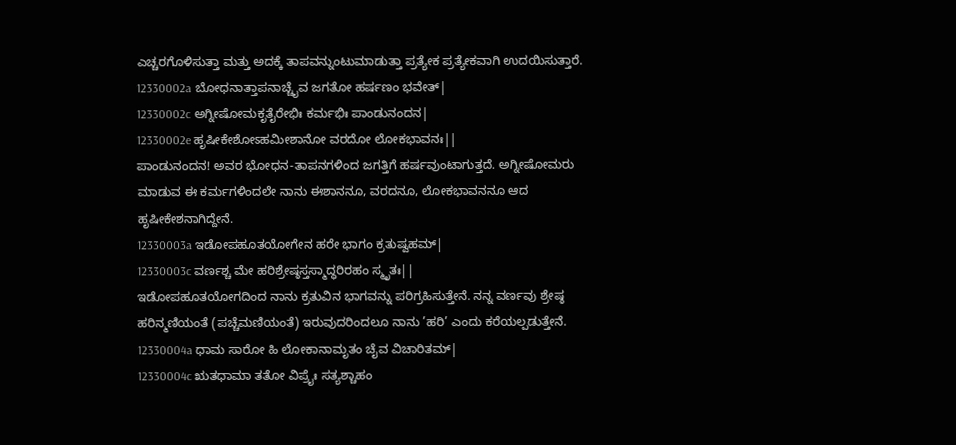ಎಚ್ಚರಗೊಳಿಸುತ್ತಾ ಮತ್ತು ಅದಕ್ಕೆ ತಾಪವನ್ನುಂಟುಮಾಡುತ್ತಾ ಪ್ರತ್ಯೇಕ ಪ್ರತ್ಯೇಕವಾಗಿ ಉದಯಿಸುತ್ತಾರೆ.
12330002a ಬೋಧನಾತ್ತಾಪನಾಚ್ಚೈವ ಜಗತೋ ಹರ್ಷಣಂ ಭವೇತ್|
12330002c ಅಗ್ನೀಷೋಮಕೃತೈರೇಭಿಃ ಕರ್ಮಭಿಃ ಪಾಂಡುನಂದನ|
12330002e ಹೃಷೀಕೇಶೋಽಹಮೀಶಾನೋ ವರದೋ ಲೋಕಭಾವನಃ||
ಪಾಂಡುನಂದನ! ಅವರ ಭೋಧನ-ತಾಪನಗಳಿಂದ ಜಗತ್ತಿಗೆ ಹರ್ಷವುಂಟಾಗುತ್ತದೆ. ಅಗ್ನೀಷೋಮರು ಮಾಡುವ ಈ ಕರ್ಮಗಳಿಂದಲೇ ನಾನು ಈಶಾನನೂ, ವರದನೂ, ಲೋಕಭಾವನನೂ ಆದ ಹೃಷೀಕೇಶನಾಗಿದ್ದೇನೆ.
12330003a ಇಡೋಪಹೂತಯೋಗೇನ ಹರೇ ಭಾಗಂ ಕ್ರತುಷ್ವಹಮ್|
12330003c ವರ್ಣಶ್ಚ ಮೇ ಹರಿಶ್ರೇಷ್ಠಸ್ತಸ್ಮಾದ್ಧರಿರಹಂ ಸ್ಮೃತಃ||
ಇಡೋಪಹೂತಯೋಗದಿಂದ ನಾನು ಕ್ರತುವಿನ ಭಾಗವನ್ನು ಪರಿಗ್ರಹಿಸುತ್ತೇನೆ. ನನ್ನ ವರ್ಣವು ಶ್ರೇಷ್ಠ ಹರಿನ್ಮಣಿಯಂತೆ (ಪಚ್ಚೆಮಣಿಯಂತೆ) ಇರುವುದರಿಂದಲೂ ನಾನು ’ಹರಿ’ ಎಂದು ಕರೆಯಲ್ಪಡುತ್ತೇನೆ.
12330004a ಧಾಮ ಸಾರೋ ಹಿ ಲೋಕಾನಾಮೃತಂ ಚೈವ ವಿಚಾರಿತಮ್|
12330004c ಋತಧಾಮಾ ತತೋ ವಿಪ್ರೈಃ ಸತ್ಯಶ್ಚಾಹಂ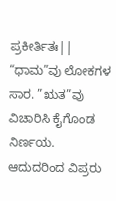ಪ್ರಕೀರ್ತಿತಃ||
“ಧಾಮ”ವು ಲೋಕಗಳ ಸಾರ. ”ಋತ”ವು ವಿಚಾರಿಸಿ ಕೈಗೊಂಡ ನಿರ್ಣಯ. ಆದುದರಿಂದ ವಿಪ್ರರು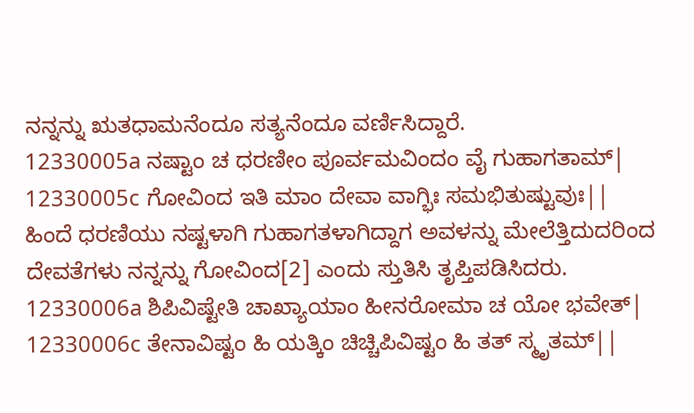ನನ್ನನ್ನು ಋತಧಾಮನೆಂದೂ ಸತ್ಯನೆಂದೂ ವರ್ಣಿಸಿದ್ದಾರೆ.
12330005a ನಷ್ಟಾಂ ಚ ಧರಣೀಂ ಪೂರ್ವಮವಿಂದಂ ವೈ ಗುಹಾಗತಾಮ್|
12330005c ಗೋವಿಂದ ಇತಿ ಮಾಂ ದೇವಾ ವಾಗ್ಭಿಃ ಸಮಭಿತುಷ್ಟುವುಃ||
ಹಿಂದೆ ಧರಣಿಯು ನಷ್ಟಳಾಗಿ ಗುಹಾಗತಳಾಗಿದ್ದಾಗ ಅವಳನ್ನು ಮೇಲೆತ್ತಿದುದರಿಂದ ದೇವತೆಗಳು ನನ್ನನ್ನು ಗೋವಿಂದ[2] ಎಂದು ಸ್ತುತಿಸಿ ತೃಪ್ತಿಪಡಿಸಿದರು.
12330006a ಶಿಪಿವಿಷ್ಟೇತಿ ಚಾಖ್ಯಾಯಾಂ ಹೀನರೋಮಾ ಚ ಯೋ ಭವೇತ್|
12330006c ತೇನಾವಿಷ್ಟಂ ಹಿ ಯತ್ಕಿಂ ಚಿಚ್ಚಿಪಿವಿಷ್ಟಂ ಹಿ ತತ್ ಸ್ಮೃತಮ್||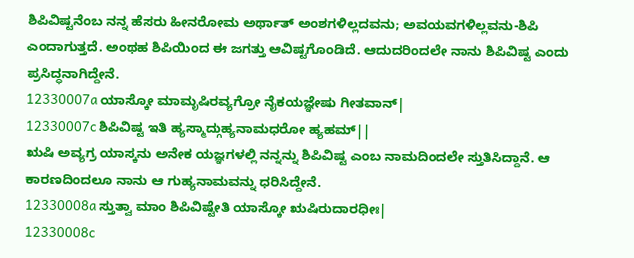ಶಿಪಿವಿಷ್ಟನೆಂಬ ನನ್ನ ಹೆಸರು ಹೀನರೋಮ ಅರ್ಥಾತ್ ಅಂಶಗಳಿಲ್ಲದವನು; ಅವಯವಗಳಿಲ್ಲವನು-ಶಿಪಿ ಎಂದಾಗುತ್ತದೆ. ಅಂಥಹ ಶಿಪಿಯಿಂದ ಈ ಜಗತ್ತು ಆವಿಷ್ಟಗೊಂಡಿದೆ. ಆದುದರಿಂದಲೇ ನಾನು ಶಿಪಿವಿಷ್ಟ ಎಂದು ಪ್ರಸಿದ್ಧನಾಗಿದ್ದೇನೆ.
12330007a ಯಾಸ್ಕೋ ಮಾಮೃಷಿರವ್ಯಗ್ರೋ ನೈಕಯಜ್ಞೇಷು ಗೀತವಾನ್|
12330007c ಶಿಪಿವಿಷ್ಟ ಇತಿ ಹ್ಯಸ್ಮಾದ್ಗುಹ್ಯನಾಮಧರೋ ಹ್ಯಹಮ್||
ಋಷಿ ಅವ್ಯಗ್ರ ಯಾಸ್ಕನು ಅನೇಕ ಯಜ್ಞಗಳಲ್ಲಿ ನನ್ನನ್ನು ಶಿಪಿವಿಷ್ಟ ಎಂಬ ನಾಮದಿಂದಲೇ ಸ್ತುತಿಸಿದ್ದಾನೆ. ಆ ಕಾರಣದಿಂದಲೂ ನಾನು ಆ ಗುಹ್ಯನಾಮವನ್ನು ಧರಿಸಿದ್ದೇನೆ.
12330008a ಸ್ತುತ್ವಾ ಮಾಂ ಶಿಪಿವಿಷ್ಟೇತಿ ಯಾಸ್ಕೋ ಋಷಿರುದಾರಧೀಃ|
12330008c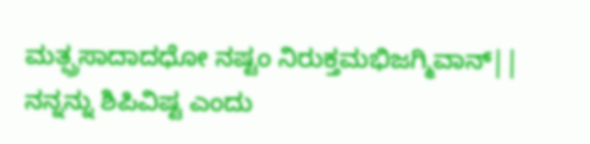ಮತ್ಪ್ರಸಾದಾದಧೋ ನಷ್ಟಂ ನಿರುಕ್ತಮಭಿಜಗ್ಮಿವಾನ್||
ನನ್ನನ್ನು ಶಿಪಿವಿಷ್ಟ ಎಂದು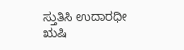ಸ್ತುತಿಸಿ ಉದಾರಧೀ ಋಷಿ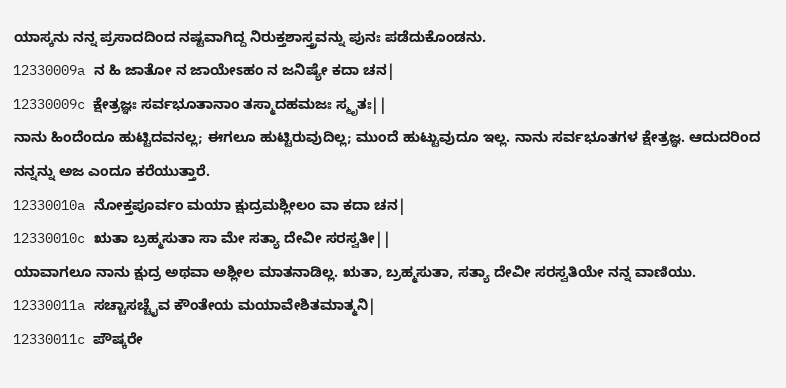ಯಾಸ್ಕನು ನನ್ನ ಪ್ರಸಾದದಿಂದ ನಷ್ಟವಾಗಿದ್ದ ನಿರುಕ್ತಶಾಸ್ತ್ರವನ್ನು ಪುನಃ ಪಡೆದುಕೊಂಡನು.
12330009a ನ ಹಿ ಜಾತೋ ನ ಜಾಯೇಽಹಂ ನ ಜನಿಷ್ಯೇ ಕದಾ ಚನ|
12330009c ಕ್ಷೇತ್ರಜ್ಞಃ ಸರ್ವಭೂತಾನಾಂ ತಸ್ಮಾದಹಮಜಃ ಸ್ಮೃತಃ||
ನಾನು ಹಿಂದೆಂದೂ ಹುಟ್ಟಿದವನಲ್ಲ; ಈಗಲೂ ಹುಟ್ಟಿರುವುದಿಲ್ಲ; ಮುಂದೆ ಹುಟ್ಟುವುದೂ ಇಲ್ಲ. ನಾನು ಸರ್ವಭೂತಗಳ ಕ್ಷೇತ್ರಜ್ಞ. ಆದುದರಿಂದ ನನ್ನನ್ನು ಅಜ ಎಂದೂ ಕರೆಯುತ್ತಾರೆ.
12330010a ನೋಕ್ತಪೂರ್ವಂ ಮಯಾ ಕ್ಷುದ್ರಮಶ್ಲೀಲಂ ವಾ ಕದಾ ಚನ|
12330010c ಋತಾ ಬ್ರಹ್ಮಸುತಾ ಸಾ ಮೇ ಸತ್ಯಾ ದೇವೀ ಸರಸ್ವತೀ||
ಯಾವಾಗಲೂ ನಾನು ಕ್ಷುದ್ರ ಅಥವಾ ಅಶ್ಲೀಲ ಮಾತನಾಡಿಲ್ಲ. ಋತಾ, ಬ್ರಹ್ಮಸುತಾ, ಸತ್ಯಾ ದೇವೀ ಸರಸ್ವತಿಯೇ ನನ್ನ ವಾಣಿಯು.
12330011a ಸಚ್ಚಾಸಚ್ಚೈವ ಕೌಂತೇಯ ಮಯಾವೇಶಿತಮಾತ್ಮನಿ|
12330011c ಪೌಷ್ಕರೇ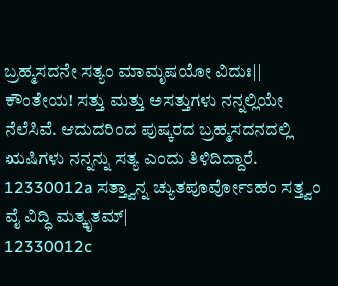ಬ್ರಹ್ಮಸದನೇ ಸತ್ಯಂ ಮಾಮೃಷಯೋ ವಿದುಃ||
ಕೌಂತೇಯ! ಸತ್ತು ಮತ್ತು ಅಸತ್ತುಗಳು ನನ್ನಲ್ಲಿಯೇ ನೆಲೆಸಿವೆ. ಆದುದರಿಂದ ಪುಷ್ಕರದ ಬ್ರಹ್ಮಸದನದಲ್ಲಿ ಋಷಿಗಳು ನನ್ನನ್ನು ಸತ್ಯ ಎಂದು ತಿಳಿದಿದ್ದಾರೆ.
12330012a ಸತ್ತ್ವಾನ್ನ ಚ್ಯುತಪೂರ್ವೋಽಹಂ ಸತ್ತ್ವಂ ವೈ ವಿದ್ಧಿ ಮತ್ಕೃತಮ್|
12330012c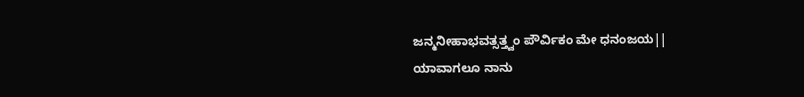ಜನ್ಮನೀಹಾಭವತ್ಸತ್ತ್ವಂ ಪೌರ್ವಿಕಂ ಮೇ ಧನಂಜಯ||
ಯಾವಾಗಲೂ ನಾನು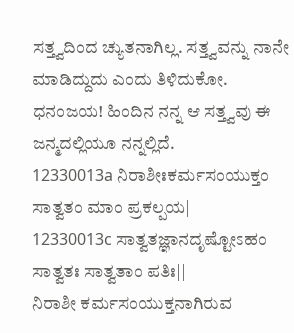ಸತ್ತ್ವದಿಂದ ಚ್ಯುತನಾಗಿಲ್ಲ. ಸತ್ತ್ವವನ್ನು ನಾನೇ ಮಾಡಿದ್ದುದು ಎಂದು ತಿಳಿದುಕೋ. ಧನಂಜಯ! ಹಿಂದಿನ ನನ್ನ ಆ ಸತ್ತ್ವವು ಈ ಜನ್ಮದಲ್ಲಿಯೂ ನನ್ನಲ್ಲಿದೆ.
12330013a ನಿರಾಶೀಃಕರ್ಮಸಂಯುಕ್ತಂ ಸಾತ್ವತಂ ಮಾಂ ಪ್ರಕಲ್ಪಯ|
12330013c ಸಾತ್ವತಜ್ಞಾನದೃಷ್ಟೋಽಹಂ ಸಾತ್ವತಃ ಸಾತ್ವತಾಂ ಪತಿಃ||
ನಿರಾಶೀ ಕರ್ಮಸಂಯುಕ್ತನಾಗಿರುವ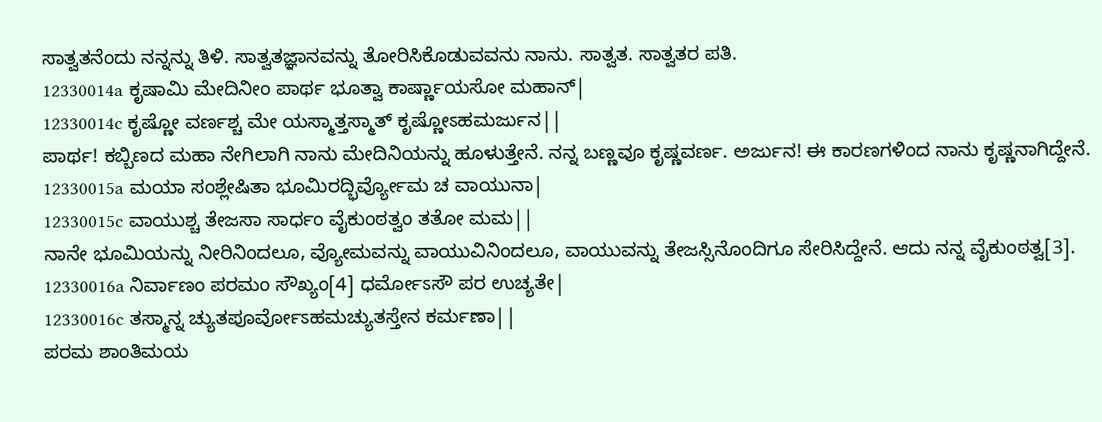ಸಾತ್ವತನೆಂದು ನನ್ನನ್ನು ತಿಳಿ. ಸಾತ್ವತಜ್ಞಾನವನ್ನು ತೋರಿಸಿಕೊಡುವವನು ನಾನು. ಸಾತ್ವತ. ಸಾತ್ವತರ ಪತಿ.
12330014a ಕೃಷಾಮಿ ಮೇದಿನೀಂ ಪಾರ್ಥ ಭೂತ್ವಾ ಕಾರ್ಷ್ಣಾಯಸೋ ಮಹಾನ್|
12330014c ಕೃಷ್ಣೋ ವರ್ಣಶ್ಚ ಮೇ ಯಸ್ಮಾತ್ತಸ್ಮಾತ್ ಕೃಷ್ಣೋಽಹಮರ್ಜುನ||
ಪಾರ್ಥ! ಕಬ್ಬಿಣದ ಮಹಾ ನೇಗಿಲಾಗಿ ನಾನು ಮೇದಿನಿಯನ್ನು ಹೂಳುತ್ತೇನೆ. ನನ್ನ ಬಣ್ಣವೂ ಕೃಷ್ಣವರ್ಣ. ಅರ್ಜುನ! ಈ ಕಾರಣಗಳಿಂದ ನಾನು ಕೃಷ್ಣನಾಗಿದ್ದೇನೆ.
12330015a ಮಯಾ ಸಂಶ್ಲೇಷಿತಾ ಭೂಮಿರದ್ಭಿರ್ವ್ಯೋಮ ಚ ವಾಯುನಾ|
12330015c ವಾಯುಶ್ಚ ತೇಜಸಾ ಸಾರ್ಧಂ ವೈಕುಂಠತ್ವಂ ತತೋ ಮಮ||
ನಾನೇ ಭೂಮಿಯನ್ನು ನೀರಿನಿಂದಲೂ, ವ್ಯೋಮವನ್ನು ವಾಯುವಿನಿಂದಲೂ, ವಾಯುವನ್ನು ತೇಜಸ್ಸಿನೊಂದಿಗೂ ಸೇರಿಸಿದ್ದೇನೆ. ಆದು ನನ್ನ ವೈಕುಂಠತ್ವ[3].
12330016a ನಿರ್ವಾಣಂ ಪರಮಂ ಸೌಖ್ಯಂ[4] ಧರ್ಮೋಽಸೌ ಪರ ಉಚ್ಯತೇ|
12330016c ತಸ್ಮಾನ್ನ ಚ್ಯುತಪೂರ್ವೋಽಹಮಚ್ಯುತಸ್ತೇನ ಕರ್ಮಣಾ||
ಪರಮ ಶಾಂತಿಮಯ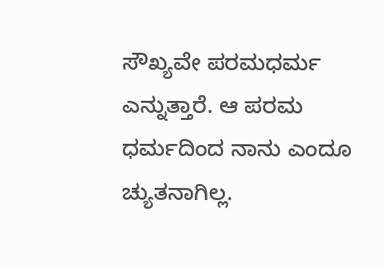ಸೌಖ್ಯವೇ ಪರಮಧರ್ಮ ಎನ್ನುತ್ತಾರೆ. ಆ ಪರಮ ಧರ್ಮದಿಂದ ನಾನು ಎಂದೂ ಚ್ಯುತನಾಗಿಲ್ಲ.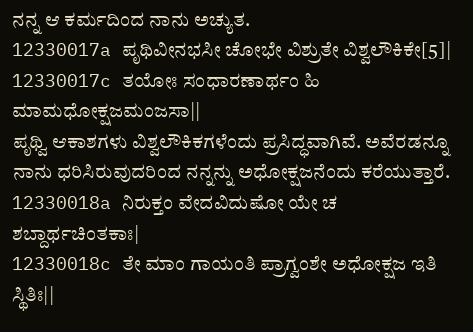ನನ್ನ ಆ ಕರ್ಮದಿಂದ ನಾನು ಅಚ್ಯುತ.
12330017a ಪೃಥಿವೀನಭಸೀ ಚೋಭೇ ವಿಶ್ರುತೇ ವಿಶ್ವಲೌಕಿಕೇ[5]|
12330017c ತಯೋಃ ಸಂಧಾರಣಾರ್ಥಂ ಹಿ ಮಾಮಧೋಕ್ಷಜಮಂಜಸಾ||
ಪೃಥ್ವಿ ಆಕಾಶಗಳು ವಿಶ್ವಲೌಕಿಕಗಳೆಂದು ಪ್ರಸಿದ್ಧವಾಗಿವೆ. ಅವೆರಡನ್ನೂ ನಾನು ಧರಿಸಿರುವುದರಿಂದ ನನ್ನನ್ನು ಅಧೋಕ್ಷಜನೆಂದು ಕರೆಯುತ್ತಾರೆ.
12330018a ನಿರುಕ್ತಂ ವೇದವಿದುಷೋ ಯೇ ಚ ಶಬ್ದಾರ್ಥಚಿಂತಕಾಃ|
12330018c ತೇ ಮಾಂ ಗಾಯಂತಿ ಪ್ರಾಗ್ವಂಶೇ ಅಧೋಕ್ಷಜ ಇತಿ ಸ್ಥಿತಿಃ||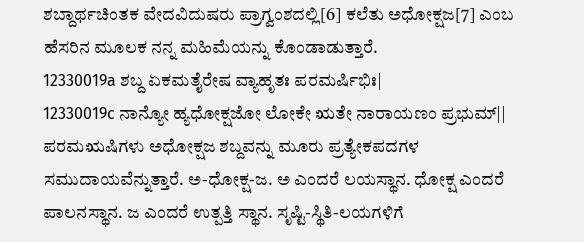ಶಬ್ದಾರ್ಥಚಿಂತಕ ವೇದವಿದುಷರು ಪ್ರಾಗ್ವಂಶದಲ್ಲಿ[6] ಕಲೆತು ಅಧೋಕ್ಷಜ[7] ಎಂಬ ಹೆಸರಿನ ಮೂಲಕ ನನ್ನ ಮಹಿಮೆಯನ್ನು ಕೊಂಡಾಡುತ್ತಾರೆ.
12330019a ಶಬ್ದ ಏಕಮತೈರೇಷ ವ್ಯಾಹೃತಃ ಪರಮರ್ಷಿಭಿಃ|
12330019c ನಾನ್ಯೋ ಹ್ಯಧೋಕ್ಷಜೋ ಲೋಕೇ ಋತೇ ನಾರಾಯಣಂ ಪ್ರಭುಮ್||
ಪರಮಋಷಿಗಳು ಅಧೋಕ್ಷಜ ಶಬ್ದವನ್ನು ಮೂರು ಪ್ರತ್ಯೇಕಪದಗಳ ಸಮುದಾಯವೆನ್ನುತ್ತಾರೆ. ಅ-ಧೋಕ್ಷ-ಜ. ಅ ಎಂದರೆ ಲಯಸ್ಥಾನ. ಧೋಕ್ಷ ಎಂದರೆ ಪಾಲನಸ್ಥಾನ. ಜ ಎಂದರೆ ಉತ್ಪತ್ತಿ ಸ್ಥಾನ. ಸೃಷ್ಟಿ-ಸ್ಥಿತಿ-ಲಯಗಳಿಗೆ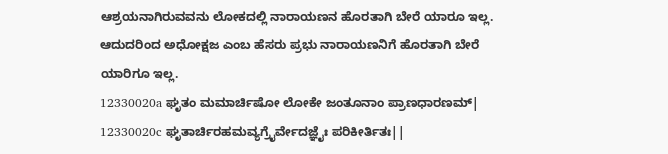ಆಶ್ರಯನಾಗಿರುವವನು ಲೋಕದಲ್ಲಿ ನಾರಾಯಣನ ಹೊರತಾಗಿ ಬೇರೆ ಯಾರೂ ಇಲ್ಲ. ಆದುದರಿಂದ ಅಧೋಕ್ಷಜ ಎಂಬ ಹೆಸರು ಪ್ರಭು ನಾರಾಯಣನಿಗೆ ಹೊರತಾಗಿ ಬೇರೆ ಯಾರಿಗೂ ಇಲ್ಲ.
12330020a ಘೃತಂ ಮಮಾರ್ಚಿಷೋ ಲೋಕೇ ಜಂತೂನಾಂ ಪ್ರಾಣಧಾರಣಮ್|
12330020c ಘೃತಾರ್ಚಿರಹಮವ್ಯಗ್ರೈರ್ವೇದಜ್ಞೈಃ ಪರಿಕೀರ್ತಿತಃ||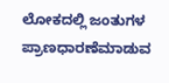ಲೋಕದಲ್ಲಿ ಜಂತುಗಳ ಪ್ರಾಣಧಾರಣೆಮಾಡುವ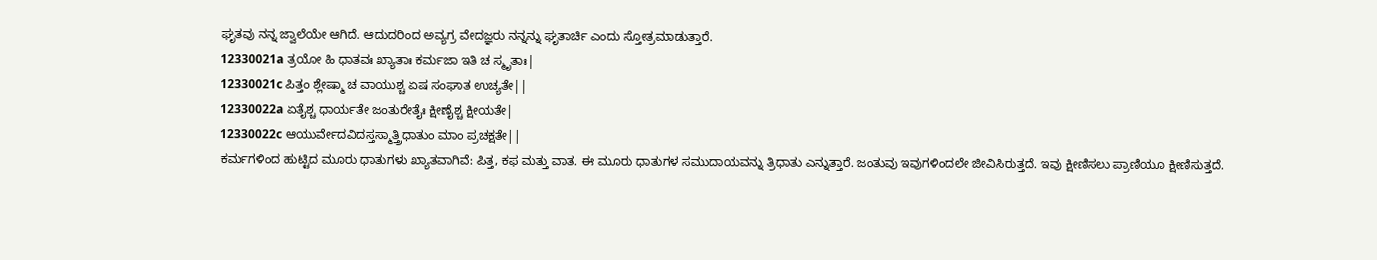ಘೃತವು ನನ್ನ ಜ್ವಾಲೆಯೇ ಆಗಿದೆ. ಆದುದರಿಂದ ಅವ್ಯಗ್ರ ವೇದಜ್ಞರು ನನ್ನನ್ನು ಘೃತಾರ್ಚಿ ಎಂದು ಸ್ತೋತ್ರಮಾಡುತ್ತಾರೆ.
12330021a ತ್ರಯೋ ಹಿ ಧಾತವಃ ಖ್ಯಾತಾಃ ಕರ್ಮಜಾ ಇತಿ ಚ ಸ್ಮೃತಾಃ|
12330021c ಪಿತ್ತಂ ಶ್ಲೇಷ್ಮಾ ಚ ವಾಯುಶ್ಚ ಏಷ ಸಂಘಾತ ಉಚ್ಯತೇ||
12330022a ಏತೈಶ್ಚ ಧಾರ್ಯತೇ ಜಂತುರೇತೈಃ ಕ್ಷೀಣೈಶ್ಚ ಕ್ಷೀಯತೇ|
12330022c ಆಯುರ್ವೇದವಿದಸ್ತಸ್ಮಾತ್ತ್ರಿಧಾತುಂ ಮಾಂ ಪ್ರಚಕ್ಷತೇ||
ಕರ್ಮಗಳಿಂದ ಹುಟ್ಟಿದ ಮೂರು ಧಾತುಗಳು ಖ್ಯಾತವಾಗಿವೆ: ಪಿತ್ತ, ಕಫ ಮತ್ತು ವಾತ. ಈ ಮೂರು ಧಾತುಗಳ ಸಮುದಾಯವನ್ನು ತ್ರಿಧಾತು ಎನ್ನುತ್ತಾರೆ. ಜಂತುವು ಇವುಗಳಿಂದಲೇ ಜೀವಿಸಿರುತ್ತದೆ. ಇವು ಕ್ಷೀಣಿಸಲು ಪ್ರಾಣಿಯೂ ಕ್ಷೀಣಿಸುತ್ತದೆ.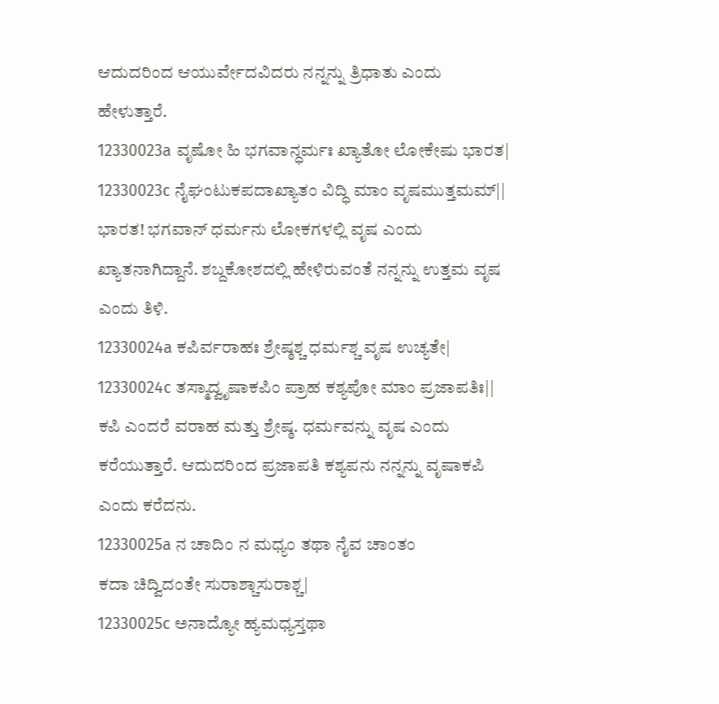ಆದುದರಿಂದ ಆಯುರ್ವೇದವಿದರು ನನ್ನನ್ನು ತ್ರಿಧಾತು ಎಂದು ಹೇಳುತ್ತಾರೆ.
12330023a ವೃಷೋ ಹಿ ಭಗವಾನ್ಧರ್ಮಃ ಖ್ಯಾತೋ ಲೋಕೇಷು ಭಾರತ|
12330023c ನೈಘಂಟುಕಪದಾಖ್ಯಾತಂ ವಿದ್ಧಿ ಮಾಂ ವೃಷಮುತ್ತಮಮ್||
ಭಾರತ! ಭಗವಾನ್ ಧರ್ಮನು ಲೋಕಗಳಲ್ಲಿ ವೃಷ ಎಂದು ಖ್ಯಾತನಾಗಿದ್ದಾನೆ. ಶಬ್ದಕೋಶದಲ್ಲಿ ಹೇಳಿರುವಂತೆ ನನ್ನನ್ನು ಉತ್ತಮ ವೃಷ ಎಂದು ತಿಳಿ.
12330024a ಕಪಿರ್ವರಾಹಃ ಶ್ರೇಷ್ಠಶ್ಚ ಧರ್ಮಶ್ಚ ವೃಷ ಉಚ್ಯತೇ|
12330024c ತಸ್ಮಾದ್ವೃಷಾಕಪಿಂ ಪ್ರಾಹ ಕಶ್ಯಪೋ ಮಾಂ ಪ್ರಜಾಪತಿಃ||
ಕಪಿ ಎಂದರೆ ವರಾಹ ಮತ್ತು ಶ್ರೇಷ್ಠ. ಧರ್ಮವನ್ನು ವೃಷ ಎಂದು ಕರೆಯುತ್ತಾರೆ. ಆದುದರಿಂದ ಪ್ರಜಾಪತಿ ಕಶ್ಯಪನು ನನ್ನನ್ನು ವೃಷಾಕಪಿ ಎಂದು ಕರೆದನು.
12330025a ನ ಚಾದಿಂ ನ ಮಧ್ಯಂ ತಥಾ ನೈವ ಚಾಂತಂ
ಕದಾ ಚಿದ್ವಿದಂತೇ ಸುರಾಶ್ಚಾಸುರಾಶ್ಚ|
12330025c ಅನಾದ್ಯೋ ಹ್ಯಮಧ್ಯಸ್ತಥಾ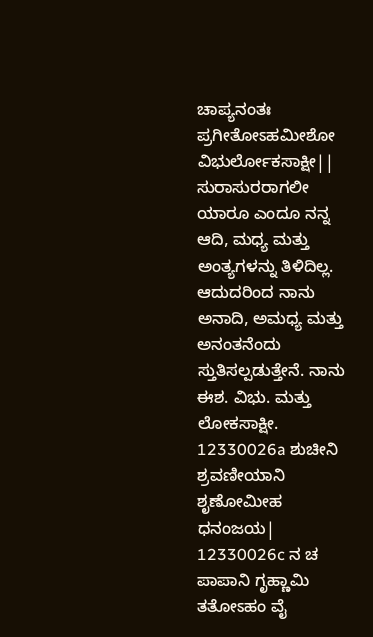ಚಾಪ್ಯನಂತಃ
ಪ್ರಗೀತೋಽಹಮೀಶೋ ವಿಭುರ್ಲೋಕಸಾಕ್ಷೀ||
ಸುರಾಸುರರಾಗಲೀ ಯಾರೂ ಎಂದೂ ನನ್ನ ಆದಿ, ಮಧ್ಯ ಮತ್ತು ಅಂತ್ಯಗಳನ್ನು ತಿಳಿದಿಲ್ಲ. ಆದುದರಿಂದ ನಾನು ಅನಾದಿ, ಅಮಧ್ಯ ಮತ್ತು ಅನಂತನೆಂದು ಸ್ತುತಿಸಲ್ಪಡುತ್ತೇನೆ. ನಾನು ಈಶ. ವಿಭು. ಮತ್ತು ಲೋಕಸಾಕ್ಷೀ.
12330026a ಶುಚೀನಿ ಶ್ರವಣೀಯಾನಿ ಶೃಣೋಮೀಹ ಧನಂಜಯ|
12330026c ನ ಚ ಪಾಪಾನಿ ಗೃಹ್ಣಾಮಿ ತತೋಽಹಂ ವೈ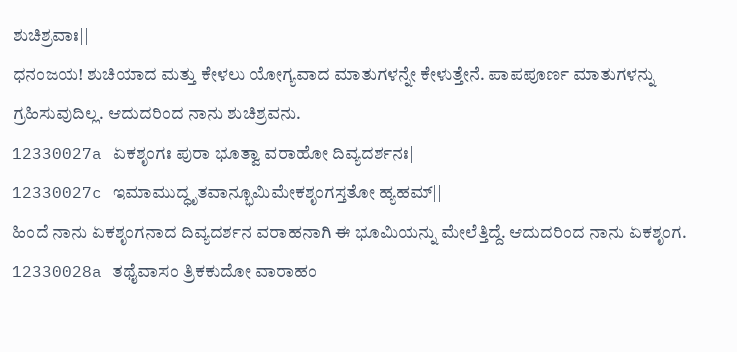ಶುಚಿಶ್ರವಾಃ||
ಧನಂಜಯ! ಶುಚಿಯಾದ ಮತ್ತು ಕೇಳಲು ಯೋಗ್ಯವಾದ ಮಾತುಗಳನ್ನೇ ಕೇಳುತ್ತೇನೆ. ಪಾಪಪೂರ್ಣ ಮಾತುಗಳನ್ನು ಗ್ರಹಿಸುವುದಿಲ್ಲ. ಆದುದರಿಂದ ನಾನು ಶುಚಿಶ್ರವನು.
12330027a ಏಕಶೃಂಗಃ ಪುರಾ ಭೂತ್ವಾ ವರಾಹೋ ದಿವ್ಯದರ್ಶನಃ|
12330027c ಇಮಾಮುದ್ಧೃತವಾನ್ಭೂಮಿಮೇಕಶೃಂಗಸ್ತತೋ ಹ್ಯಹಮ್||
ಹಿಂದೆ ನಾನು ಏಕಶೃಂಗನಾದ ದಿವ್ಯದರ್ಶನ ವರಾಹನಾಗಿ ಈ ಭೂಮಿಯನ್ನು ಮೇಲೆತ್ತಿದ್ದೆ. ಆದುದರಿಂದ ನಾನು ಏಕಶೃಂಗ.
12330028a ತಥೈವಾಸಂ ತ್ರಿಕಕುದೋ ವಾರಾಹಂ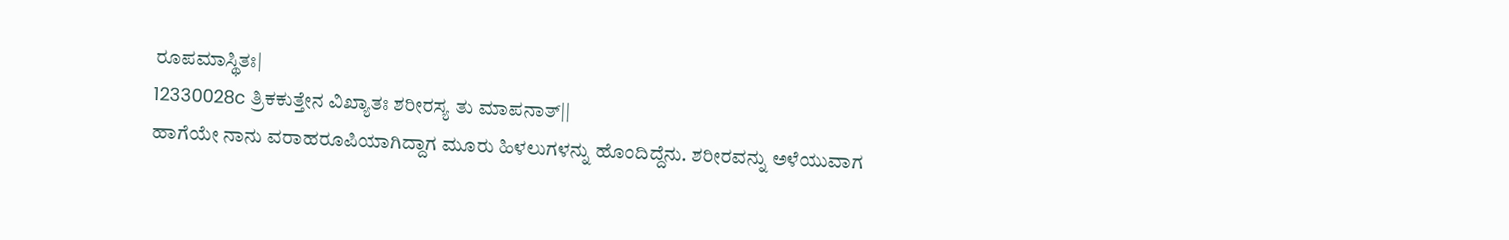ರೂಪಮಾಸ್ಥಿತಃ|
12330028c ತ್ರಿಕಕುತ್ತೇನ ವಿಖ್ಯಾತಃ ಶರೀರಸ್ಯ ತು ಮಾಪನಾತ್||
ಹಾಗೆಯೇ ನಾನು ವರಾಹರೂಪಿಯಾಗಿದ್ದಾಗ ಮೂರು ಹಿಳಲುಗಳನ್ನು ಹೊಂದಿದ್ದೆನು. ಶರೀರವನ್ನು ಅಳೆಯುವಾಗ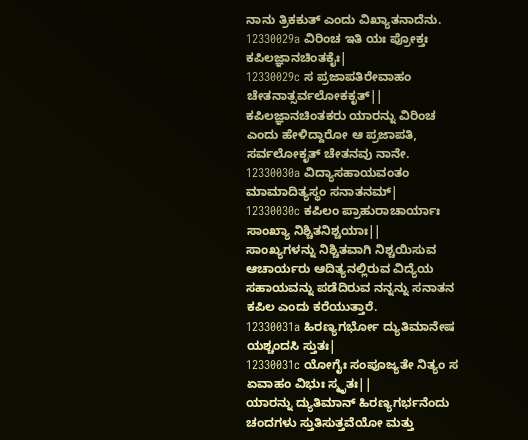ನಾನು ತ್ರಿಕಕುತ್ ಎಂದು ವಿಖ್ಯಾತನಾದೆನು.
12330029a ವಿರಿಂಚ ಇತಿ ಯಃ ಪ್ರೋಕ್ತಃ ಕಪಿಲಜ್ಞಾನಚಿಂತಕೈಃ|
12330029c ಸ ಪ್ರಜಾಪತಿರೇವಾಹಂ ಚೇತನಾತ್ಸರ್ವಲೋಕಕೃತ್||
ಕಪಿಲಜ್ಞಾನಚಿಂತಕರು ಯಾರನ್ನು ವಿರಿಂಚ ಎಂದು ಹೇಳಿದ್ದಾರೋ ಆ ಪ್ರಜಾಪತಿ, ಸರ್ವಲೋಕೃತ್ ಚೇತನವು ನಾನೇ.
12330030a ವಿದ್ಯಾಸಹಾಯವಂತಂ ಮಾಮಾದಿತ್ಯಸ್ಥಂ ಸನಾತನಮ್|
12330030c ಕಪಿಲಂ ಪ್ರಾಹುರಾಚಾರ್ಯಾಃ ಸಾಂಖ್ಯಾ ನಿಶ್ಚಿತನಿಶ್ಚಯಾಃ||
ಸಾಂಖ್ಯಗಳನ್ನು ನಿಶ್ಚಿತವಾಗಿ ನಿಶ್ಚಯಿಸುವ ಆಚಾರ್ಯರು ಆದಿತ್ಯನಲ್ಲಿರುವ ವಿದ್ಯೆಯ ಸಹಾಯವನ್ನು ಪಡೆದಿರುವ ನನ್ನನ್ನು ಸನಾತನ ಕಪಿಲ ಎಂದು ಕರೆಯುತ್ತಾರೆ.
12330031a ಹಿರಣ್ಯಗರ್ಭೋ ದ್ಯುತಿಮಾನೇಷ ಯಶ್ಚಂದಸಿ ಸ್ತುತಃ|
12330031c ಯೋಗೈಃ ಸಂಪೂಜ್ಯತೇ ನಿತ್ಯಂ ಸ ಏವಾಹಂ ವಿಭುಃ ಸ್ಮೃತಃ||
ಯಾರನ್ನು ದ್ಯುತಿಮಾನ್ ಹಿರಣ್ಯಗರ್ಭನೆಂದು ಚಂದಗಳು ಸ್ತುತಿಸುತ್ತವೆಯೋ ಮತ್ತು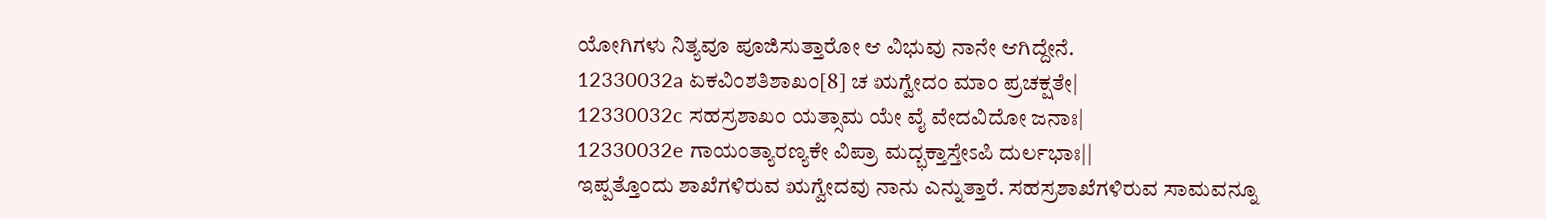ಯೋಗಿಗಳು ನಿತ್ಯವೂ ಪೂಜಿಸುತ್ತಾರೋ ಆ ವಿಭುವು ನಾನೇ ಆಗಿದ್ದೇನೆ.
12330032a ಏಕವಿಂಶತಿಶಾಖಂ[8] ಚ ಋಗ್ವೇದಂ ಮಾಂ ಪ್ರಚಕ್ಷತೇ|
12330032c ಸಹಸ್ರಶಾಖಂ ಯತ್ಸಾಮ ಯೇ ವೈ ವೇದವಿದೋ ಜನಾಃ|
12330032e ಗಾಯಂತ್ಯಾರಣ್ಯಕೇ ವಿಪ್ರಾ ಮದ್ಭಕ್ತಾಸ್ತೇಽಪಿ ದುರ್ಲಭಾಃ||
ಇಪ್ಪತ್ತೊಂದು ಶಾಖೆಗಳಿರುವ ಋಗ್ವೇದವು ನಾನು ಎನ್ನುತ್ತಾರೆ. ಸಹಸ್ರಶಾಖೆಗಳಿರುವ ಸಾಮವನ್ನೂ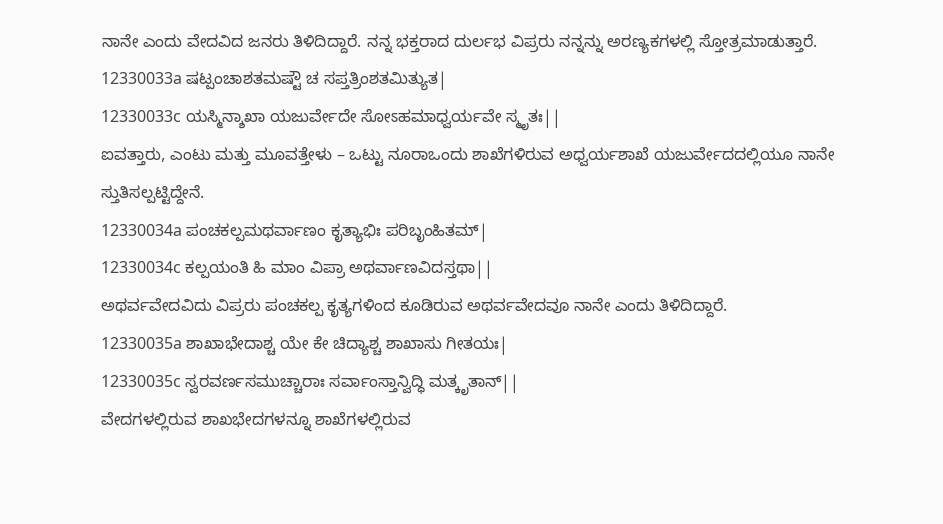ನಾನೇ ಎಂದು ವೇದವಿದ ಜನರು ತಿಳಿದಿದ್ದಾರೆ. ನನ್ನ ಭಕ್ತರಾದ ದುರ್ಲಭ ವಿಪ್ರರು ನನ್ನನ್ನು ಅರಣ್ಯಕಗಳಲ್ಲಿ ಸ್ತೋತ್ರಮಾಡುತ್ತಾರೆ.
12330033a ಷಟ್ಪಂಚಾಶತಮಷ್ಟೌ ಚ ಸಪ್ತತ್ರಿಂಶತಮಿತ್ಯುತ|
12330033c ಯಸ್ಮಿನ್ಶಾಖಾ ಯಜುರ್ವೇದೇ ಸೋಽಹಮಾಧ್ವರ್ಯವೇ ಸ್ಮೃತಃ||
ಐವತ್ತಾರು, ಎಂಟು ಮತ್ತು ಮೂವತ್ತೇಳು – ಒಟ್ಟು ನೂರಾಒಂದು ಶಾಖೆಗಳಿರುವ ಅಧ್ವರ್ಯಶಾಖೆ ಯಜುರ್ವೇದದಲ್ಲಿಯೂ ನಾನೇ ಸ್ತುತಿಸಲ್ಪಟ್ಟಿದ್ದೇನೆ.
12330034a ಪಂಚಕಲ್ಪಮಥರ್ವಾಣಂ ಕೃತ್ಯಾಭಿಃ ಪರಿಬೃಂಹಿತಮ್|
12330034c ಕಲ್ಪಯಂತಿ ಹಿ ಮಾಂ ವಿಪ್ರಾ ಅಥರ್ವಾಣವಿದಸ್ತಥಾ||
ಅಥರ್ವವೇದವಿದು ವಿಪ್ರರು ಪಂಚಕಲ್ಪ ಕೃತ್ಯಗಳಿಂದ ಕೂಡಿರುವ ಅಥರ್ವವೇದವೂ ನಾನೇ ಎಂದು ತಿಳಿದಿದ್ದಾರೆ.
12330035a ಶಾಖಾಭೇದಾಶ್ಚ ಯೇ ಕೇ ಚಿದ್ಯಾಶ್ಚ ಶಾಖಾಸು ಗೀತಯಃ|
12330035c ಸ್ವರವರ್ಣಸಮುಚ್ಚಾರಾಃ ಸರ್ವಾಂಸ್ತಾನ್ವಿದ್ಧಿ ಮತ್ಕೃತಾನ್||
ವೇದಗಳಲ್ಲಿರುವ ಶಾಖಭೇದಗಳನ್ನೂ ಶಾಖೆಗಳಲ್ಲಿರುವ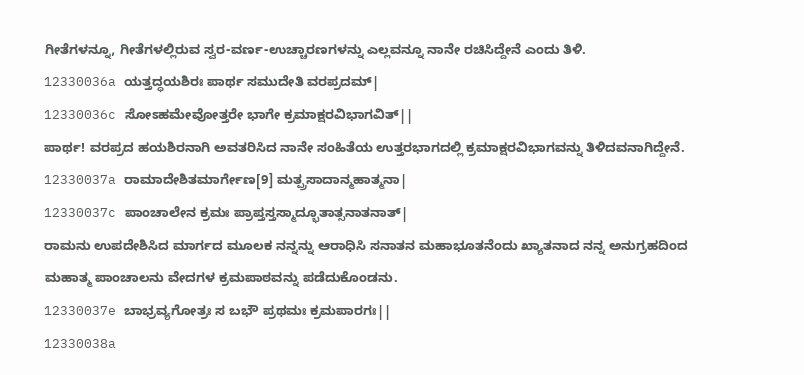ಗೀತೆಗಳನ್ನೂ, ಗೀತೆಗಳಲ್ಲಿರುವ ಸ್ವರ-ವರ್ಣ-ಉಚ್ಚಾರಣಗಳನ್ನು ಎಲ್ಲವನ್ನೂ ನಾನೇ ರಚಿಸಿದ್ದೇನೆ ಎಂದು ತಿಳಿ.
12330036a ಯತ್ತದ್ಧಯಶಿರಃ ಪಾರ್ಥ ಸಮುದೇತಿ ವರಪ್ರದಮ್|
12330036c ಸೋಽಹಮೇವೋತ್ತರೇ ಭಾಗೇ ಕ್ರಮಾಕ್ಷರವಿಭಾಗವಿತ್||
ಪಾರ್ಥ! ವರಪ್ರದ ಹಯಶಿರನಾಗಿ ಅವತರಿಸಿದ ನಾನೇ ಸಂಹಿತೆಯ ಉತ್ತರಭಾಗದಲ್ಲಿ ಕ್ರಮಾಕ್ಷರವಿಭಾಗವನ್ನು ತಿಳಿದವನಾಗಿದ್ದೇನೆ.
12330037a ರಾಮಾದೇಶಿತಮಾರ್ಗೇಣ[9] ಮತ್ಪ್ರಸಾದಾನ್ಮಹಾತ್ಮನಾ|
12330037c ಪಾಂಚಾಲೇನ ಕ್ರಮಃ ಪ್ರಾಪ್ತಸ್ತಸ್ಮಾದ್ಭೂತಾತ್ಸನಾತನಾತ್|
ರಾಮನು ಉಪದೇಶಿಸಿದ ಮಾರ್ಗದ ಮೂಲಕ ನನ್ನನ್ನು ಆರಾಧಿಸಿ ಸನಾತನ ಮಹಾಭೂತನೆಂದು ಖ್ಯಾತನಾದ ನನ್ನ ಅನುಗ್ರಹದಿಂದ ಮಹಾತ್ಮ ಪಾಂಚಾಲನು ವೇದಗಳ ಕ್ರಮಪಾಠವನ್ನು ಪಡೆದುಕೊಂಡನು.
12330037e ಬಾಭ್ರವ್ಯಗೋತ್ರಃ ಸ ಬಭೌ ಪ್ರಥಮಃ ಕ್ರಮಪಾರಗಃ||
12330038a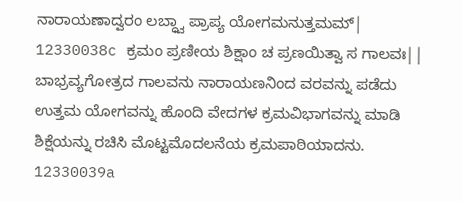ನಾರಾಯಣಾದ್ವರಂ ಲಬ್ಧ್ವಾ ಪ್ರಾಪ್ಯ ಯೋಗಮನುತ್ತಮಮ್|
12330038c ಕ್ರಮಂ ಪ್ರಣೀಯ ಶಿಕ್ಷಾಂ ಚ ಪ್ರಣಯಿತ್ವಾ ಸ ಗಾಲವಃ||
ಬಾಭ್ರವ್ಯಗೋತ್ರದ ಗಾಲವನು ನಾರಾಯಣನಿಂದ ವರವನ್ನು ಪಡೆದು ಉತ್ತಮ ಯೋಗವನ್ನು ಹೊಂದಿ ವೇದಗಳ ಕ್ರಮವಿಭಾಗವನ್ನು ಮಾಡಿ ಶಿಕ್ಷೆಯನ್ನು ರಚಿಸಿ ಮೊಟ್ಟಮೊದಲನೆಯ ಕ್ರಮಪಾಠಿಯಾದನು.
12330039a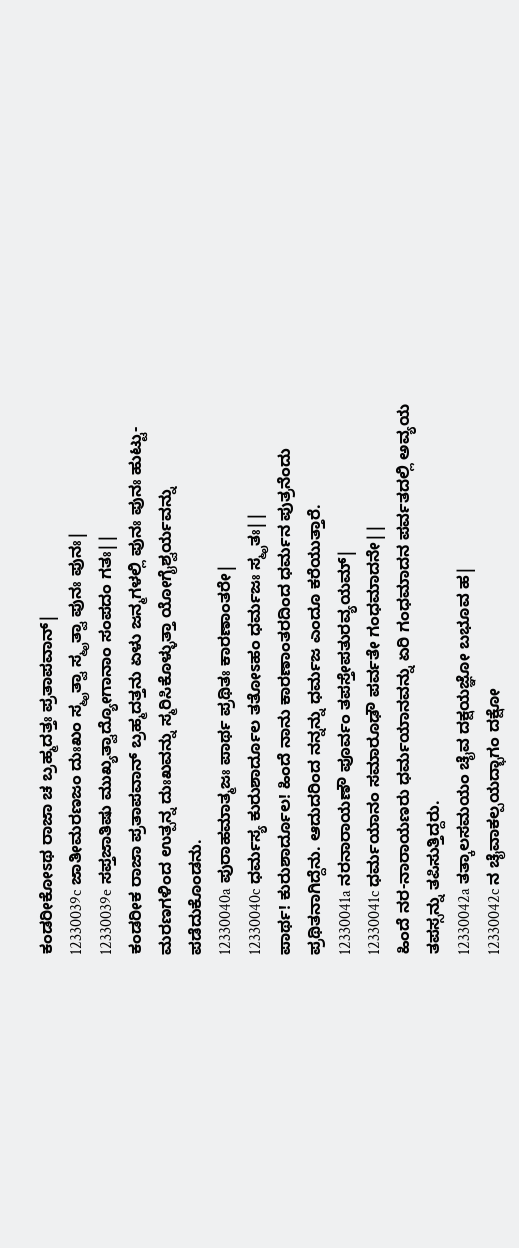ಕಂಡರೀಕೋಽಥ ರಾಜಾ ಚ ಬ್ರಹ್ಮದತ್ತಃ ಪ್ರತಾಪವಾನ್|
12330039c ಜಾತೀಮರಣಜಂ ದುಃಖಂ ಸ್ಮೃತ್ವಾ ಸ್ಮೃತ್ವಾ ಪುನಃ ಪುನಃ|
12330039e ಸಪ್ತಜಾತಿಷು ಮುಖ್ಯತ್ವಾದ್ಯೋಗಾನಾಂ ಸಂಪದಂ ಗತಃ||
ಕಂಡರೀಕ ರಾಜಾ ಪ್ರತಾಪವಾನ್ ಬ್ರಹ್ಮದತ್ತನು ಏಳು ಜನ್ಮಗಳಲ್ಲಿ ಪುನಃ ಪುನಃ ಹುಟ್ಟು-ಮರಣಗಳಿಂದ ಉತ್ಪನ್ನ ದುಃಖವನ್ನು ಸ್ಮರಿಸಿಕೊಳ್ಳುತ್ತಾ ಯೋಗೈಶ್ವರ್ಯವನ್ನು ಪಡೆದುಕೊಂಡನು.
12330040a ಪುರಾಹಮಾತ್ಮಜಃ ಪಾರ್ಥ ಪ್ರಥಿತಃ ಕಾರಣಾಂತರೇ|
12330040c ಧರ್ಮಸ್ಯ ಕುರುಶಾರ್ದೂಲ ತತೋಽಹಂ ಧರ್ಮಜಃ ಸ್ಮೃತಃ||
ಪಾರ್ಥ! ಕುರುಶಾರ್ದೂಲ! ಹಿಂದೆ ನಾನು ಕಾರಣಾಂತರದಿಂದ ಧರ್ಮನ ಪುತ್ರನೆಂದು ಪ್ರಥಿತನಾಗಿದ್ದೆನು. ಆದುದರಿಂದ ನನ್ನನ್ನು ಧರ್ಮಜ ಎಂದೂ ಕರೆಯುತ್ತಾರೆ.
12330041a ನರನಾರಾಯಣೌ ಪೂರ್ವಂ ತಪಸ್ತೇಪತುರವ್ಯಯಮ್|
12330041c ಧರ್ಮಯಾನಂ ಸಮಾರೂಢೌ ಪರ್ವತೇ ಗಂಧಮಾದನೇ||
ಹಿಂದೆ ನರ-ನಾರಾಯಣರು ಧರ್ಮಯಾನವನ್ನು ಏರಿ ಗಂಧಮಾದನ ಪರ್ವತದಲ್ಲಿ ಅವ್ಯಯ ತಪಸ್ಸನ್ನು ತಪಿಸುತ್ತಿದ್ದರು.
12330042a ತತ್ಕಾಲಸಮಯಂ ಚೈವ ದಕ್ಷಯಜ್ಞೋ ಬಭೂವ ಹ|
12330042c ನ ಚೈವಾಕಲ್ಪಯದ್ಭಾಗಂ ದಕ್ಷೋ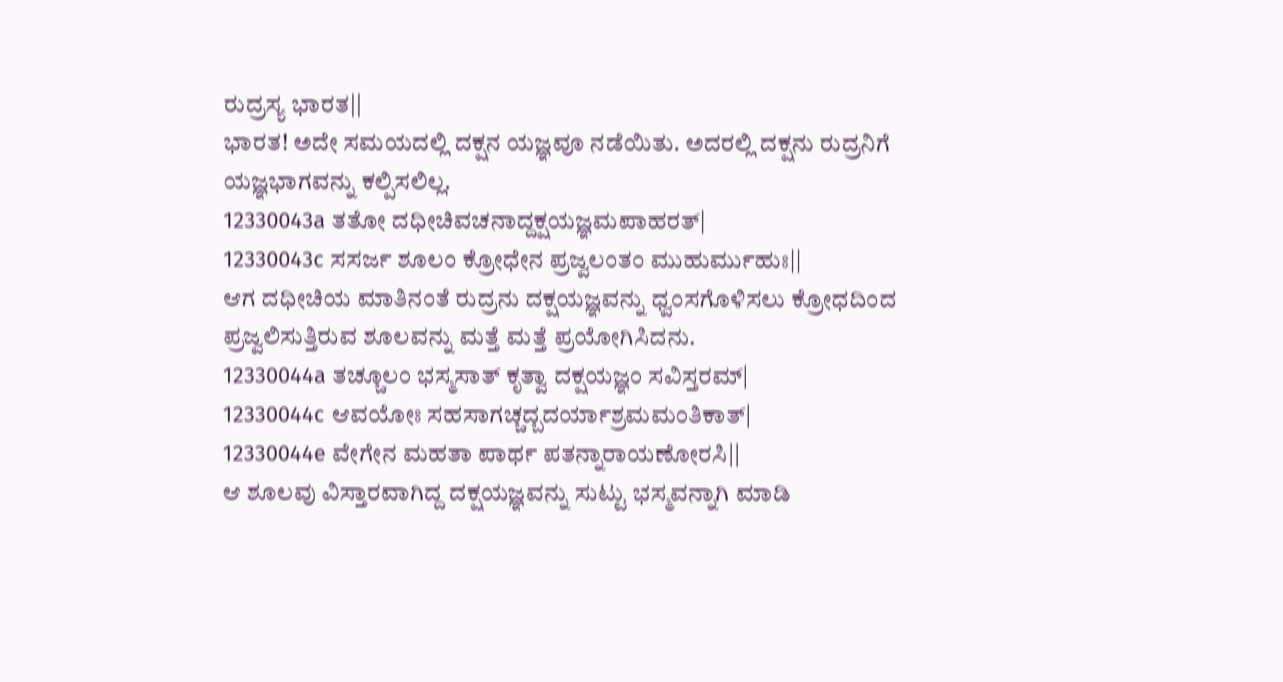ರುದ್ರಸ್ಯ ಭಾರತ||
ಭಾರತ! ಅದೇ ಸಮಯದಲ್ಲಿ ದಕ್ಷನ ಯಜ್ಞವೂ ನಡೆಯಿತು. ಅದರಲ್ಲಿ ದಕ್ಷನು ರುದ್ರನಿಗೆ ಯಜ್ಞಭಾಗವನ್ನು ಕಲ್ಪಿಸಲಿಲ್ಲ.
12330043a ತತೋ ದಧೀಚಿವಚನಾದ್ದಕ್ಷಯಜ್ಞಮಪಾಹರತ್|
12330043c ಸಸರ್ಜ ಶೂಲಂ ಕ್ರೋಧೇನ ಪ್ರಜ್ವಲಂತಂ ಮುಹುರ್ಮುಹುಃ||
ಆಗ ದಧೀಚಿಯ ಮಾತಿನಂತೆ ರುದ್ರನು ದಕ್ಷಯಜ್ಞವನ್ನು ಧ್ವಂಸಗೊಳಿಸಲು ಕ್ರೋಧದಿಂದ ಪ್ರಜ್ವಲಿಸುತ್ತಿರುವ ಶೂಲವನ್ನು ಮತ್ತೆ ಮತ್ತೆ ಪ್ರಯೋಗಿಸಿದನು.
12330044a ತಚ್ಚೂಲಂ ಭಸ್ಮಸಾತ್ ಕೃತ್ವಾ ದಕ್ಷಯಜ್ಞಂ ಸವಿಸ್ತರಮ್|
12330044c ಆವಯೋಃ ಸಹಸಾಗಚ್ಚದ್ಬದರ್ಯಾಶ್ರಮಮಂತಿಕಾತ್|
12330044e ವೇಗೇನ ಮಹತಾ ಪಾರ್ಥ ಪತನ್ನಾರಾಯಣೋರಸಿ||
ಆ ಶೂಲವು ವಿಸ್ತಾರವಾಗಿದ್ದ ದಕ್ಷಯಜ್ಞವನ್ನು ಸುಟ್ಟು ಭಸ್ಮವನ್ನಾಗಿ ಮಾಡಿ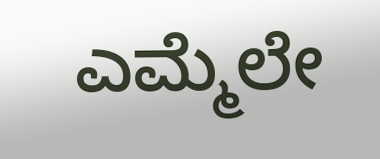ಎಮ್ಮೆಲೇ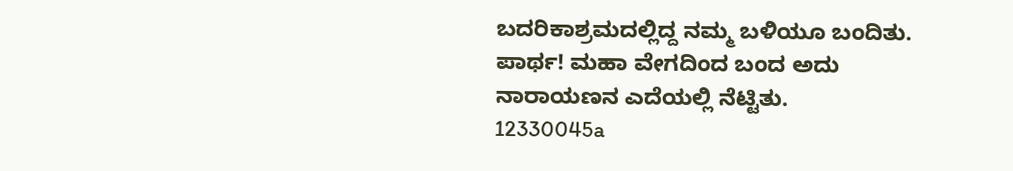ಬದರಿಕಾಶ್ರಮದಲ್ಲಿದ್ದ ನಮ್ಮ ಬಳಿಯೂ ಬಂದಿತು. ಪಾರ್ಥ! ಮಹಾ ವೇಗದಿಂದ ಬಂದ ಅದು ನಾರಾಯಣನ ಎದೆಯಲ್ಲಿ ನೆಟ್ಟಿತು.
12330045a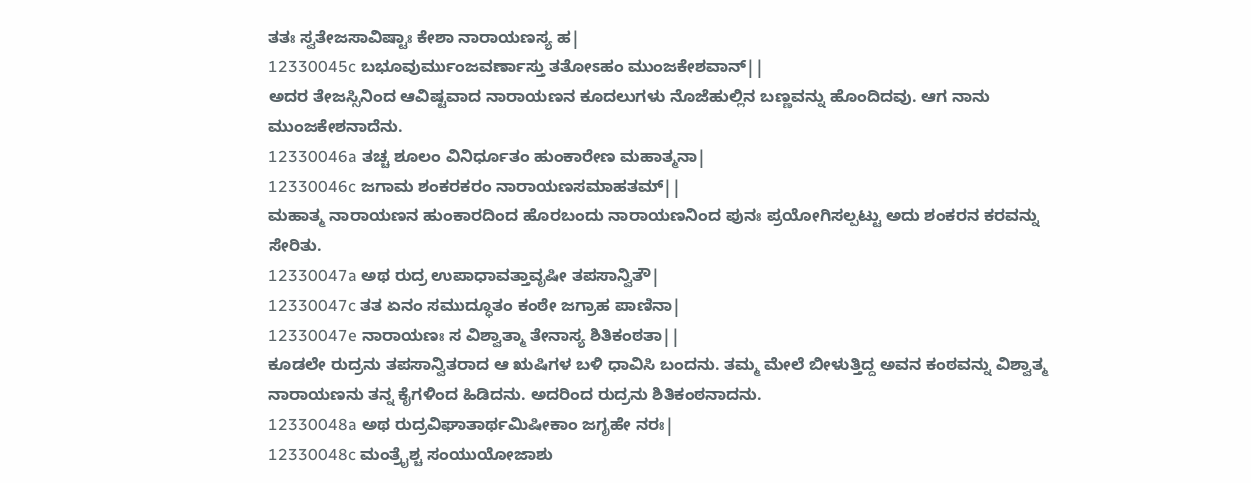ತತಃ ಸ್ವತೇಜಸಾವಿಷ್ಟಾಃ ಕೇಶಾ ನಾರಾಯಣಸ್ಯ ಹ|
12330045c ಬಭೂವುರ್ಮುಂಜವರ್ಣಾಸ್ತು ತತೋಽಹಂ ಮುಂಜಕೇಶವಾನ್||
ಅದರ ತೇಜಸ್ಸಿನಿಂದ ಆವಿಷ್ಟವಾದ ನಾರಾಯಣನ ಕೂದಲುಗಳು ನೊಜೆಹುಲ್ಲಿನ ಬಣ್ಣವನ್ನು ಹೊಂದಿದವು. ಆಗ ನಾನು ಮುಂಜಕೇಶನಾದೆನು.
12330046a ತಚ್ಚ ಶೂಲಂ ವಿನಿರ್ಧೂತಂ ಹುಂಕಾರೇಣ ಮಹಾತ್ಮನಾ|
12330046c ಜಗಾಮ ಶಂಕರಕರಂ ನಾರಾಯಣಸಮಾಹತಮ್||
ಮಹಾತ್ಮ ನಾರಾಯಣನ ಹುಂಕಾರದಿಂದ ಹೊರಬಂದು ನಾರಾಯಣನಿಂದ ಪುನಃ ಪ್ರಯೋಗಿಸಲ್ಪಟ್ಟು ಅದು ಶಂಕರನ ಕರವನ್ನು ಸೇರಿತು.
12330047a ಅಥ ರುದ್ರ ಉಪಾಧಾವತ್ತಾವೃಷೀ ತಪಸಾನ್ವಿತೌ|
12330047c ತತ ಏನಂ ಸಮುದ್ಧೂತಂ ಕಂಠೇ ಜಗ್ರಾಹ ಪಾಣಿನಾ|
12330047e ನಾರಾಯಣಃ ಸ ವಿಶ್ವಾತ್ಮಾ ತೇನಾಸ್ಯ ಶಿತಿಕಂಠತಾ||
ಕೂಡಲೇ ರುದ್ರನು ತಪಸಾನ್ವಿತರಾದ ಆ ಋಷಿಗಳ ಬಳಿ ಧಾವಿಸಿ ಬಂದನು. ತಮ್ಮ ಮೇಲೆ ಬೀಳುತ್ತಿದ್ದ ಅವನ ಕಂಠವನ್ನು ವಿಶ್ವಾತ್ಮ ನಾರಾಯಣನು ತನ್ನ ಕೈಗಳಿಂದ ಹಿಡಿದನು. ಅದರಿಂದ ರುದ್ರನು ಶಿತಿಕಂಠನಾದನು.
12330048a ಅಥ ರುದ್ರವಿಘಾತಾರ್ಥಮಿಷೀಕಾಂ ಜಗೃಹೇ ನರಃ|
12330048c ಮಂತ್ರೈಶ್ಚ ಸಂಯುಯೋಜಾಶು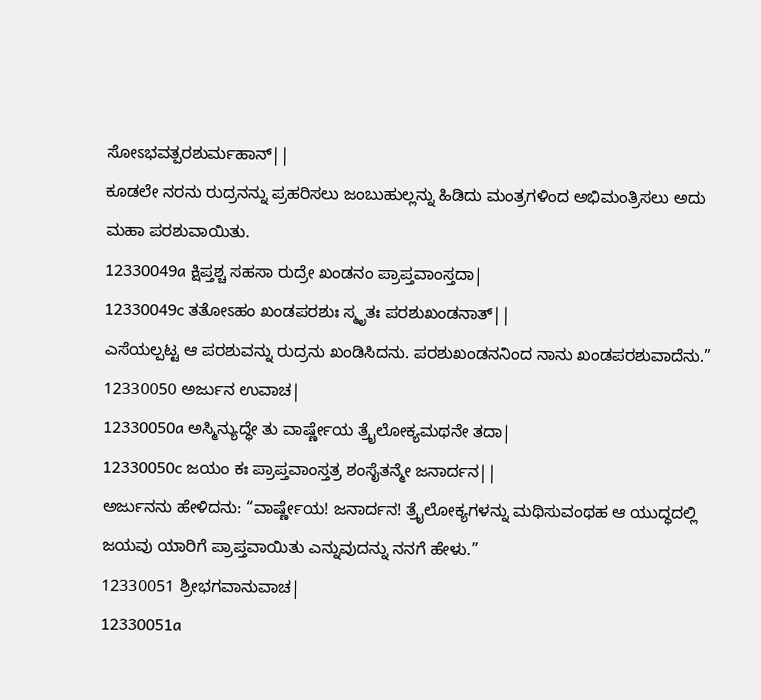ಸೋಽಭವತ್ಪರಶುರ್ಮಹಾನ್||
ಕೂಡಲೇ ನರನು ರುದ್ರನನ್ನು ಪ್ರಹರಿಸಲು ಜಂಬುಹುಲ್ಲನ್ನು ಹಿಡಿದು ಮಂತ್ರಗಳಿಂದ ಅಭಿಮಂತ್ರಿಸಲು ಅದು ಮಹಾ ಪರಶುವಾಯಿತು.
12330049a ಕ್ಷಿಪ್ತಶ್ಚ ಸಹಸಾ ರುದ್ರೇ ಖಂಡನಂ ಪ್ರಾಪ್ತವಾಂಸ್ತದಾ|
12330049c ತತೋಽಹಂ ಖಂಡಪರಶುಃ ಸ್ಮೃತಃ ಪರಶುಖಂಡನಾತ್||
ಎಸೆಯಲ್ಪಟ್ಟ ಆ ಪರಶುವನ್ನು ರುದ್ರನು ಖಂಡಿಸಿದನು. ಪರಶುಖಂಡನನಿಂದ ನಾನು ಖಂಡಪರಶುವಾದೆನು.”
12330050 ಅರ್ಜುನ ಉವಾಚ|
12330050a ಅಸ್ಮಿನ್ಯುದ್ಧೇ ತು ವಾರ್ಷ್ಣೇಯ ತ್ರೈಲೋಕ್ಯಮಥನೇ ತದಾ|
12330050c ಜಯಂ ಕಃ ಪ್ರಾಪ್ತವಾಂಸ್ತತ್ರ ಶಂಸೈತನ್ಮೇ ಜನಾರ್ದನ||
ಅರ್ಜುನನು ಹೇಳಿದನು: “ವಾರ್ಷ್ಣೇಯ! ಜನಾರ್ದನ! ತ್ರೈಲೋಕ್ಯಗಳನ್ನು ಮಥಿಸುವಂಥಹ ಆ ಯುದ್ಧದಲ್ಲಿ ಜಯವು ಯಾರಿಗೆ ಪ್ರಾಪ್ತವಾಯಿತು ಎನ್ನುವುದನ್ನು ನನಗೆ ಹೇಳು.”
12330051 ಶ್ರೀಭಗವಾನುವಾಚ|
12330051a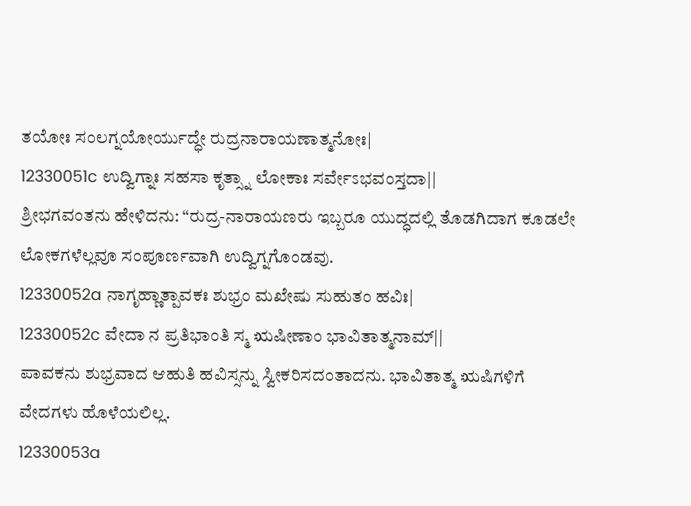ತಯೋಃ ಸಂಲಗ್ನಯೋರ್ಯುದ್ಧೇ ರುದ್ರನಾರಾಯಣಾತ್ಮನೋಃ|
12330051c ಉದ್ವಿಗ್ನಾಃ ಸಹಸಾ ಕೃತ್ಸ್ನಾ ಲೋಕಾಃ ಸರ್ವೇಽಭವಂಸ್ತದಾ||
ಶ್ರೀಭಗವಂತನು ಹೇಳಿದನು: “ರುದ್ರ-ನಾರಾಯಣರು ಇಬ್ಬರೂ ಯುದ್ಧದಲ್ಲಿ ತೊಡಗಿದಾಗ ಕೂಡಲೇ ಲೋಕಗಳೆಲ್ಲವೂ ಸಂಪೂರ್ಣವಾಗಿ ಉದ್ವಿಗ್ನಗೊಂಡವು.
12330052a ನಾಗೃಹ್ಣಾತ್ಪಾವಕಃ ಶುಭ್ರಂ ಮಖೇಷು ಸುಹುತಂ ಹವಿಃ|
12330052c ವೇದಾ ನ ಪ್ರತಿಭಾಂತಿ ಸ್ಮ ಋಷೀಣಾಂ ಭಾವಿತಾತ್ಮನಾಮ್||
ಪಾವಕನು ಶುಭ್ರವಾದ ಆಹುತಿ ಹವಿಸ್ಸನ್ನು ಸ್ವೀಕರಿಸದಂತಾದನು. ಭಾವಿತಾತ್ಮ ಋಷಿಗಳಿಗೆ ವೇದಗಳು ಹೊಳೆಯಲಿಲ್ಲ.
12330053a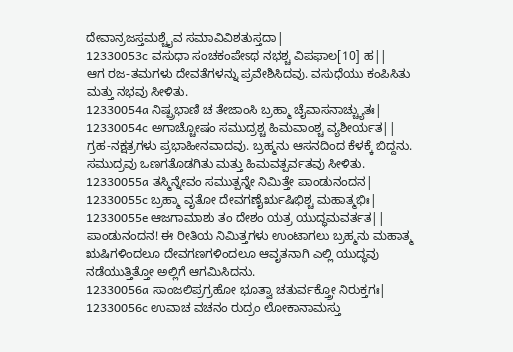ದೇವಾನ್ರಜಸ್ತಮಶ್ಚೈವ ಸಮಾವಿವಿಶತುಸ್ತದಾ|
12330053c ವಸುಧಾ ಸಂಚಕಂಪೇಽಥ ನಭಶ್ಚ ವಿಪಫಾಲ[10] ಹ||
ಆಗ ರಜ-ತಮಗಳು ದೇವತೆಗಳನ್ನು ಪ್ರವೇಶಿಸಿದವು. ವಸುಧೆಯು ಕಂಪಿಸಿತು ಮತ್ತು ನಭವು ಸೀಳಿತು.
12330054a ನಿಷ್ಪ್ರಭಾಣಿ ಚ ತೇಜಾಂಸಿ ಬ್ರಹ್ಮಾ ಚೈವಾಸನಾಚ್ಚ್ಯುತಃ|
12330054c ಅಗಾಚ್ಚೋಷಂ ಸಮುದ್ರಶ್ಚ ಹಿಮವಾಂಶ್ಚ ವ್ಯಶೀರ್ಯತ||
ಗ್ರಹ-ನಕ್ಷತ್ರಗಳು ಪ್ರಭಾಹೀನವಾದವು. ಬ್ರಹ್ಮನು ಆಸನದಿಂದ ಕೆಳಕ್ಕೆ ಬಿದ್ದನು. ಸಮುದ್ರವು ಒಣಗತೊಡಗಿತು ಮತ್ತು ಹಿಮವತ್ಪರ್ವತವು ಸೀಳಿತು.
12330055a ತಸ್ಮಿನ್ನೇವಂ ಸಮುತ್ಪನ್ನೇ ನಿಮಿತ್ತೇ ಪಾಂಡುನಂದನ|
12330055c ಬ್ರಹ್ಮಾ ವೃತೋ ದೇವಗಣೈರೃಷಿಭಿಶ್ಚ ಮಹಾತ್ಮಭಿಃ|
12330055e ಆಜಗಾಮಾಶು ತಂ ದೇಶಂ ಯತ್ರ ಯುದ್ಧಮವರ್ತತ||
ಪಾಂಡುನಂದನ! ಈ ರೀತಿಯ ನಿಮಿತ್ತಗಳು ಉಂಟಾಗಲು ಬ್ರಹ್ಮನು ಮಹಾತ್ಮ ಋಷಿಗಳಿಂದಲೂ ದೇವಗಣಗಳಿಂದಲೂ ಆವೃತನಾಗಿ ಎಲ್ಲಿ ಯುದ್ಧವು ನಡೆಯುತ್ತಿತ್ತೋ ಅಲ್ಲಿಗೆ ಆಗಮಿಸಿದನು.
12330056a ಸಾಂಜಲಿಪ್ರಗ್ರಹೋ ಭೂತ್ವಾ ಚತುರ್ವಕ್ತ್ರೋ ನಿರುಕ್ತಗಃ|
12330056c ಉವಾಚ ವಚನಂ ರುದ್ರಂ ಲೋಕಾನಾಮಸ್ತು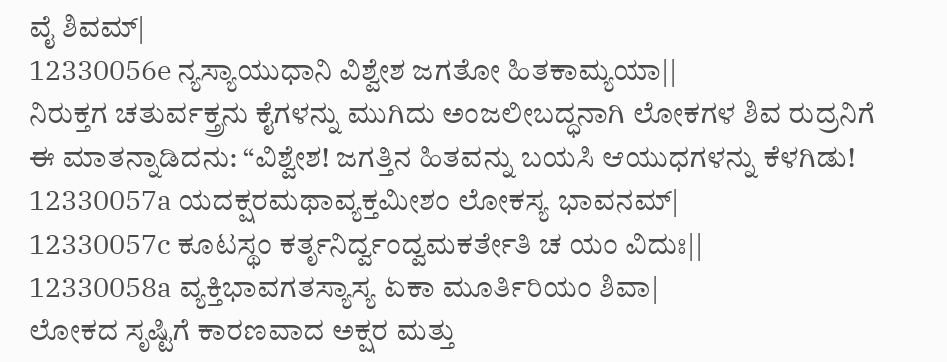ವೈ ಶಿವಮ್|
12330056e ನ್ಯಸ್ಯಾಯುಧಾನಿ ವಿಶ್ವೇಶ ಜಗತೋ ಹಿತಕಾಮ್ಯಯಾ||
ನಿರುಕ್ತಗ ಚತುರ್ವಕ್ತ್ರನು ಕೈಗಳನ್ನು ಮುಗಿದು ಅಂಜಲೀಬದ್ಧನಾಗಿ ಲೋಕಗಳ ಶಿವ ರುದ್ರನಿಗೆ ಈ ಮಾತನ್ನಾಡಿದನು: “ವಿಶ್ವೇಶ! ಜಗತ್ತಿನ ಹಿತವನ್ನು ಬಯಸಿ ಆಯುಧಗಳನ್ನು ಕೆಳಗಿಡು!
12330057a ಯದಕ್ಷರಮಥಾವ್ಯಕ್ತಮೀಶಂ ಲೋಕಸ್ಯ ಭಾವನಮ್|
12330057c ಕೂಟಸ್ಥಂ ಕರ್ತೃನಿರ್ದ್ವಂದ್ವಮಕರ್ತೇತಿ ಚ ಯಂ ವಿದುಃ||
12330058a ವ್ಯಕ್ತಿಭಾವಗತಸ್ಯಾಸ್ಯ ಏಕಾ ಮೂರ್ತಿರಿಯಂ ಶಿವಾ|
ಲೋಕದ ಸೃಷ್ಟಿಗೆ ಕಾರಣವಾದ ಅಕ್ಷರ ಮತ್ತು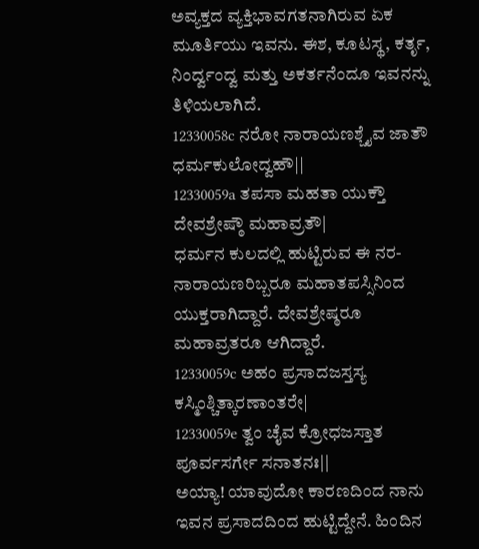ಅವ್ಯಕ್ತದ ವ್ಯಕ್ತಿಭಾವಗತನಾಗಿರುವ ಏಕ ಮೂರ್ತಿಯು ಇವನು. ಈಶ, ಕೂಟಸ್ಥ, ಕರ್ತೃ, ನಿಂರ್ದ್ವಂದ್ವ ಮತ್ತು ಅಕರ್ತನೆಂದೂ ಇವನನ್ನು ತಿಳಿಯಲಾಗಿದೆ.
12330058c ನರೋ ನಾರಾಯಣಶ್ಚೈವ ಜಾತೌ ಧರ್ಮಕುಲೋದ್ವಹೌ||
12330059a ತಪಸಾ ಮಹತಾ ಯುಕ್ತೌ ದೇವಶ್ರೇಷ್ಠೌ ಮಹಾವ್ರತೌ|
ಧರ್ಮನ ಕುಲದಲ್ಲಿ ಹುಟ್ಟಿರುವ ಈ ನರ-ನಾರಾಯಣರಿಬ್ಬರೂ ಮಹಾತಪಸ್ಸಿನಿಂದ ಯುಕ್ತರಾಗಿದ್ದಾರೆ. ದೇವಶ್ರೇಷ್ಠರೂ ಮಹಾವ್ರತರೂ ಆಗಿದ್ದಾರೆ.
12330059c ಅಹಂ ಪ್ರಸಾದಜಸ್ತಸ್ಯ ಕಸ್ಮಿಂಶ್ಚಿತ್ಕಾರಣಾಂತರೇ|
12330059e ತ್ವಂ ಚೈವ ಕ್ರೋಧಜಸ್ತಾತ ಪೂರ್ವಸರ್ಗೇ ಸನಾತನಃ||
ಅಯ್ಯಾ! ಯಾವುದೋ ಕಾರಣದಿಂದ ನಾನು ಇವನ ಪ್ರಸಾದದಿಂದ ಹುಟ್ಟಿದ್ದೇನೆ. ಹಿಂದಿನ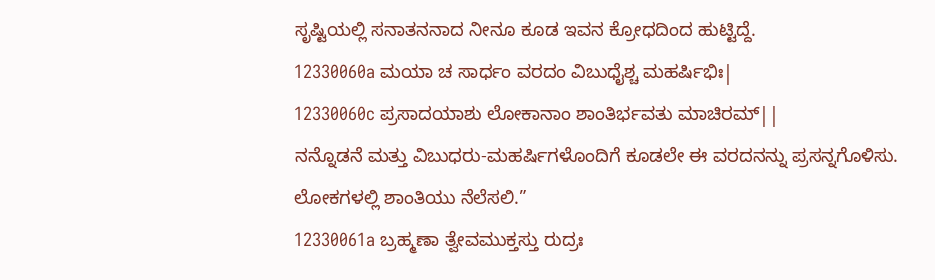ಸೃಷ್ಟಿಯಲ್ಲಿ ಸನಾತನನಾದ ನೀನೂ ಕೂಡ ಇವನ ಕ್ರೋಧದಿಂದ ಹುಟ್ಟಿದ್ದೆ.
12330060a ಮಯಾ ಚ ಸಾರ್ಧಂ ವರದಂ ವಿಬುಧೈಶ್ಚ ಮಹರ್ಷಿಭಿಃ|
12330060c ಪ್ರಸಾದಯಾಶು ಲೋಕಾನಾಂ ಶಾಂತಿರ್ಭವತು ಮಾಚಿರಮ್||
ನನ್ನೊಡನೆ ಮತ್ತು ವಿಬುಧರು-ಮಹರ್ಷಿಗಳೊಂದಿಗೆ ಕೂಡಲೇ ಈ ವರದನನ್ನು ಪ್ರಸನ್ನಗೊಳಿಸು. ಲೋಕಗಳಲ್ಲಿ ಶಾಂತಿಯು ನೆಲೆಸಲಿ.”
12330061a ಬ್ರಹ್ಮಣಾ ತ್ವೇವಮುಕ್ತಸ್ತು ರುದ್ರಃ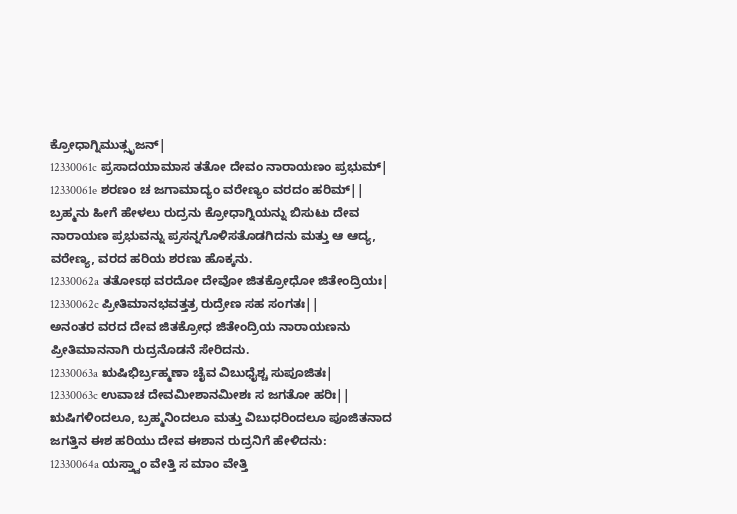ಕ್ರೋಧಾಗ್ನಿಮುತ್ಸೃಜನ್|
12330061c ಪ್ರಸಾದಯಾಮಾಸ ತತೋ ದೇವಂ ನಾರಾಯಣಂ ಪ್ರಭುಮ್|
12330061e ಶರಣಂ ಚ ಜಗಾಮಾದ್ಯಂ ವರೇಣ್ಯಂ ವರದಂ ಹರಿಮ್||
ಬ್ರಹ್ಮನು ಹೀಗೆ ಹೇಳಲು ರುದ್ರನು ಕ್ರೋಧಾಗ್ನಿಯನ್ನು ಬಿಸುಟು ದೇವ ನಾರಾಯಣ ಪ್ರಭುವನ್ನು ಪ್ರಸನ್ನಗೊಳಿಸತೊಡಗಿದನು ಮತ್ತು ಆ ಆದ್ಯ, ವರೇಣ್ಯ, ವರದ ಹರಿಯ ಶರಣು ಹೊಕ್ಕನು.
12330062a ತತೋಽಥ ವರದೋ ದೇವೋ ಜಿತಕ್ರೋಧೋ ಜಿತೇಂದ್ರಿಯಃ|
12330062c ಪ್ರೀತಿಮಾನಭವತ್ತತ್ರ ರುದ್ರೇಣ ಸಹ ಸಂಗತಃ||
ಅನಂತರ ವರದ ದೇವ ಜಿತಕ್ರೋಧ ಜಿತೇಂದ್ರಿಯ ನಾರಾಯಣನು ಪ್ರೀತಿಮಾನನಾಗಿ ರುದ್ರನೊಡನೆ ಸೇರಿದನು.
12330063a ಋಷಿಭಿರ್ಬ್ರಹ್ಮಣಾ ಚೈವ ವಿಬುಧೈಶ್ಚ ಸುಪೂಜಿತಃ|
12330063c ಉವಾಚ ದೇವಮೀಶಾನಮೀಶಃ ಸ ಜಗತೋ ಹರಿಃ||
ಋಷಿಗಳಿಂದಲೂ, ಬ್ರಹ್ಮನಿಂದಲೂ ಮತ್ತು ವಿಬುಧರಿಂದಲೂ ಪೂಜಿತನಾದ ಜಗತ್ತಿನ ಈಶ ಹರಿಯು ದೇವ ಈಶಾನ ರುದ್ರನಿಗೆ ಹೇಳಿದನು:
12330064a ಯಸ್ತ್ವಾಂ ವೇತ್ತಿ ಸ ಮಾಂ ವೇತ್ತಿ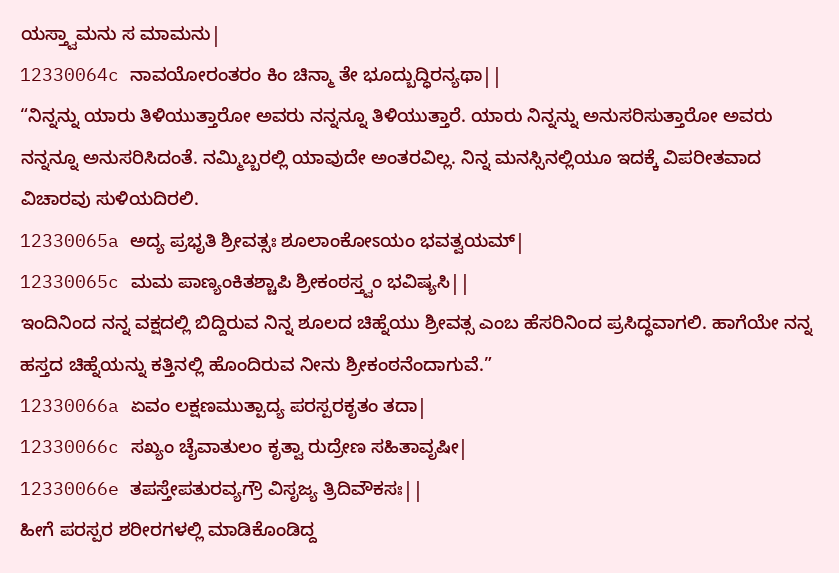ಯಸ್ತ್ವಾಮನು ಸ ಮಾಮನು|
12330064c ನಾವಯೋರಂತರಂ ಕಿಂ ಚಿನ್ಮಾ ತೇ ಭೂದ್ಬುದ್ಧಿರನ್ಯಥಾ||
“ನಿನ್ನನ್ನು ಯಾರು ತಿಳಿಯುತ್ತಾರೋ ಅವರು ನನ್ನನ್ನೂ ತಿಳಿಯುತ್ತಾರೆ. ಯಾರು ನಿನ್ನನ್ನು ಅನುಸರಿಸುತ್ತಾರೋ ಅವರು ನನ್ನನ್ನೂ ಅನುಸರಿಸಿದಂತೆ. ನಮ್ಮಿಬ್ಬರಲ್ಲಿ ಯಾವುದೇ ಅಂತರವಿಲ್ಲ. ನಿನ್ನ ಮನಸ್ಸಿನಲ್ಲಿಯೂ ಇದಕ್ಕೆ ವಿಪರೀತವಾದ ವಿಚಾರವು ಸುಳಿಯದಿರಲಿ.
12330065a ಅದ್ಯ ಪ್ರಭೃತಿ ಶ್ರೀವತ್ಸಃ ಶೂಲಾಂಕೋಽಯಂ ಭವತ್ವಯಮ್|
12330065c ಮಮ ಪಾಣ್ಯಂಕಿತಶ್ಚಾಪಿ ಶ್ರೀಕಂಠಸ್ತ್ವಂ ಭವಿಷ್ಯಸಿ||
ಇಂದಿನಿಂದ ನನ್ನ ವಕ್ಷದಲ್ಲಿ ಬಿದ್ದಿರುವ ನಿನ್ನ ಶೂಲದ ಚಿಹ್ನೆಯು ಶ್ರೀವತ್ಸ ಎಂಬ ಹೆಸರಿನಿಂದ ಪ್ರಸಿದ್ಧವಾಗಲಿ. ಹಾಗೆಯೇ ನನ್ನ ಹಸ್ತದ ಚಿಹ್ನೆಯನ್ನು ಕತ್ತಿನಲ್ಲಿ ಹೊಂದಿರುವ ನೀನು ಶ್ರೀಕಂಠನೆಂದಾಗುವೆ.”
12330066a ಏವಂ ಲಕ್ಷಣಮುತ್ಪಾದ್ಯ ಪರಸ್ಪರಕೃತಂ ತದಾ|
12330066c ಸಖ್ಯಂ ಚೈವಾತುಲಂ ಕೃತ್ವಾ ರುದ್ರೇಣ ಸಹಿತಾವೃಷೀ|
12330066e ತಪಸ್ತೇಪತುರವ್ಯಗ್ರೌ ವಿಸೃಜ್ಯ ತ್ರಿದಿವೌಕಸಃ||
ಹೀಗೆ ಪರಸ್ಪರ ಶರೀರಗಳಲ್ಲಿ ಮಾಡಿಕೊಂಡಿದ್ದ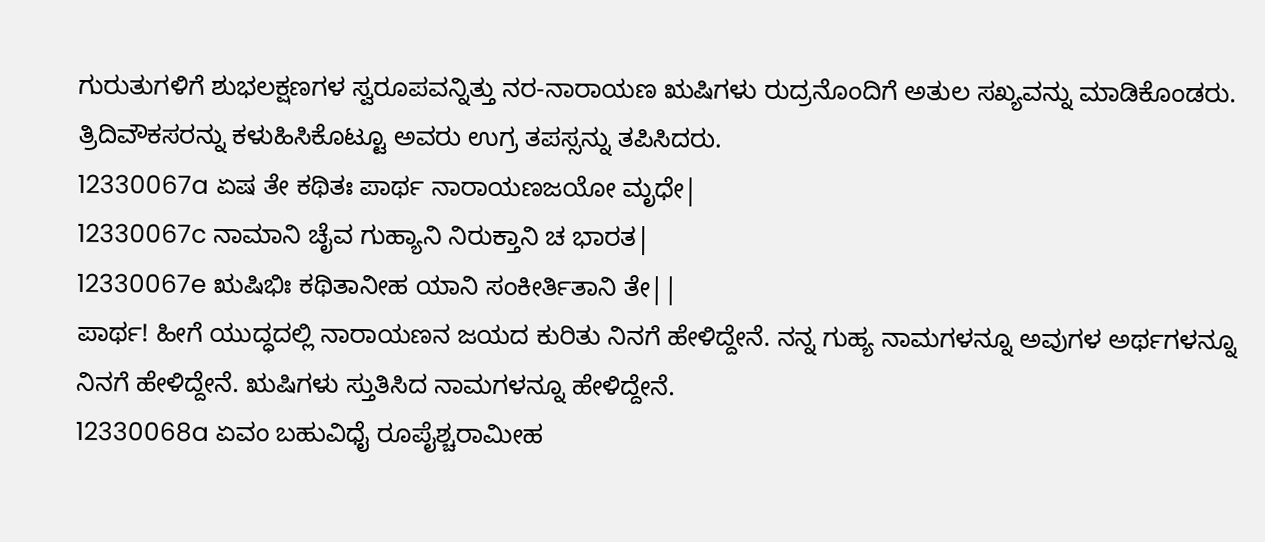ಗುರುತುಗಳಿಗೆ ಶುಭಲಕ್ಷಣಗಳ ಸ್ವರೂಪವನ್ನಿತ್ತು ನರ-ನಾರಾಯಣ ಋಷಿಗಳು ರುದ್ರನೊಂದಿಗೆ ಅತುಲ ಸಖ್ಯವನ್ನು ಮಾಡಿಕೊಂಡರು. ತ್ರಿದಿವೌಕಸರನ್ನು ಕಳುಹಿಸಿಕೊಟ್ಟೂ ಅವರು ಉಗ್ರ ತಪಸ್ಸನ್ನು ತಪಿಸಿದರು.
12330067a ಏಷ ತೇ ಕಥಿತಃ ಪಾರ್ಥ ನಾರಾಯಣಜಯೋ ಮೃಧೇ|
12330067c ನಾಮಾನಿ ಚೈವ ಗುಹ್ಯಾನಿ ನಿರುಕ್ತಾನಿ ಚ ಭಾರತ|
12330067e ಋಷಿಭಿಃ ಕಥಿತಾನೀಹ ಯಾನಿ ಸಂಕೀರ್ತಿತಾನಿ ತೇ||
ಪಾರ್ಥ! ಹೀಗೆ ಯುದ್ಧದಲ್ಲಿ ನಾರಾಯಣನ ಜಯದ ಕುರಿತು ನಿನಗೆ ಹೇಳಿದ್ದೇನೆ. ನನ್ನ ಗುಹ್ಯ ನಾಮಗಳನ್ನೂ ಅವುಗಳ ಅರ್ಥಗಳನ್ನೂ ನಿನಗೆ ಹೇಳಿದ್ದೇನೆ. ಋಷಿಗಳು ಸ್ತುತಿಸಿದ ನಾಮಗಳನ್ನೂ ಹೇಳಿದ್ದೇನೆ.
12330068a ಏವಂ ಬಹುವಿಧೈ ರೂಪೈಶ್ಚರಾಮೀಹ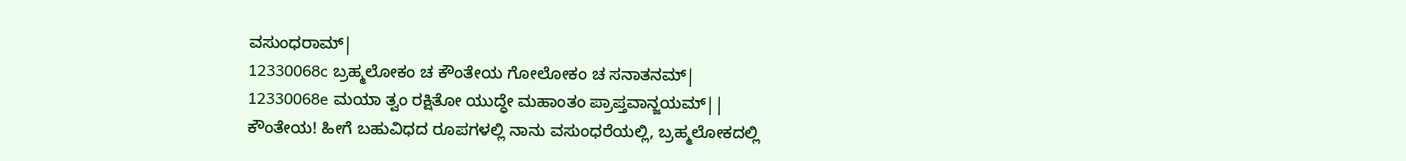ವಸುಂಧರಾಮ್|
12330068c ಬ್ರಹ್ಮಲೋಕಂ ಚ ಕೌಂತೇಯ ಗೋಲೋಕಂ ಚ ಸನಾತನಮ್|
12330068e ಮಯಾ ತ್ವಂ ರಕ್ಷಿತೋ ಯುದ್ಧೇ ಮಹಾಂತಂ ಪ್ರಾಪ್ತವಾನ್ಜಯಮ್||
ಕೌಂತೇಯ! ಹೀಗೆ ಬಹುವಿಧದ ರೂಪಗಳಲ್ಲಿ ನಾನು ವಸುಂಧರೆಯಲ್ಲಿ, ಬ್ರಹ್ಮಲೋಕದಲ್ಲಿ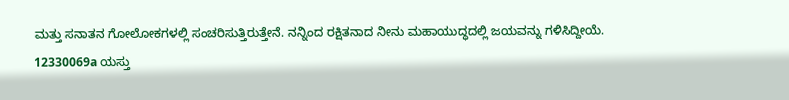ಮತ್ತು ಸನಾತನ ಗೋಲೋಕಗಳಲ್ಲಿ ಸಂಚರಿಸುತ್ತಿರುತ್ತೇನೆ. ನನ್ನಿಂದ ರಕ್ಷಿತನಾದ ನೀನು ಮಹಾಯುದ್ಧದಲ್ಲಿ ಜಯವನ್ನು ಗಳಿಸಿದ್ದೀಯೆ.
12330069a ಯಸ್ತು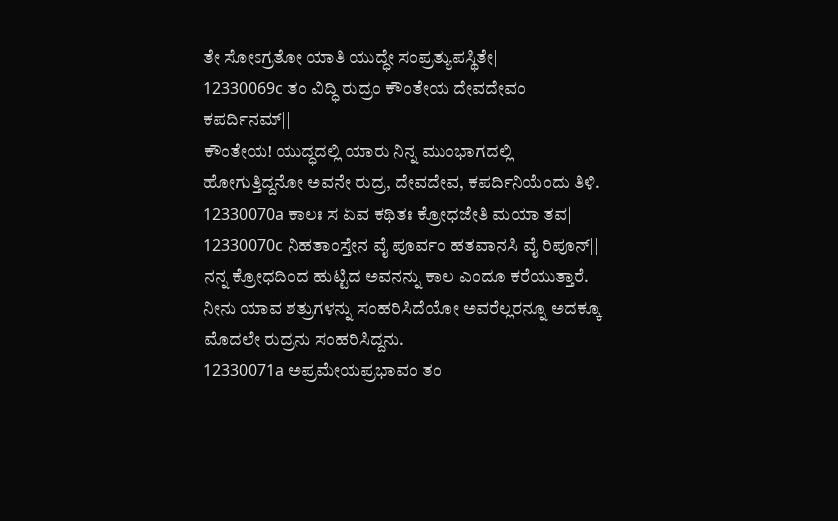ತೇ ಸೋಽಗ್ರತೋ ಯಾತಿ ಯುದ್ಧೇ ಸಂಪ್ರತ್ಯುಪಸ್ಥಿತೇ|
12330069c ತಂ ವಿದ್ಧಿ ರುದ್ರಂ ಕೌಂತೇಯ ದೇವದೇವಂ ಕಪರ್ದಿನಮ್||
ಕೌಂತೇಯ! ಯುದ್ಧದಲ್ಲಿ ಯಾರು ನಿನ್ನ ಮುಂಭಾಗದಲ್ಲಿ ಹೋಗುತ್ತಿದ್ದನೋ ಅವನೇ ರುದ್ರ, ದೇವದೇವ, ಕಪರ್ದಿನಿಯೆಂದು ತಿಳಿ.
12330070a ಕಾಲಃ ಸ ಏವ ಕಥಿತಃ ಕ್ರೋಧಜೇತಿ ಮಯಾ ತವ|
12330070c ನಿಹತಾಂಸ್ತೇನ ವೈ ಪೂರ್ವಂ ಹತವಾನಸಿ ವೈ ರಿಪೂನ್||
ನನ್ನ ಕ್ರೋಧದಿಂದ ಹುಟ್ಟಿದ ಅವನನ್ನು ಕಾಲ ಎಂದೂ ಕರೆಯುತ್ತಾರೆ. ನೀನು ಯಾವ ಶತ್ರುಗಳನ್ನು ಸಂಹರಿಸಿದೆಯೋ ಅವರೆಲ್ಲರನ್ನೂ ಅದಕ್ಕೂ ಮೊದಲೇ ರುದ್ರನು ಸಂಹರಿಸಿದ್ದನು.
12330071a ಅಪ್ರಮೇಯಪ್ರಭಾವಂ ತಂ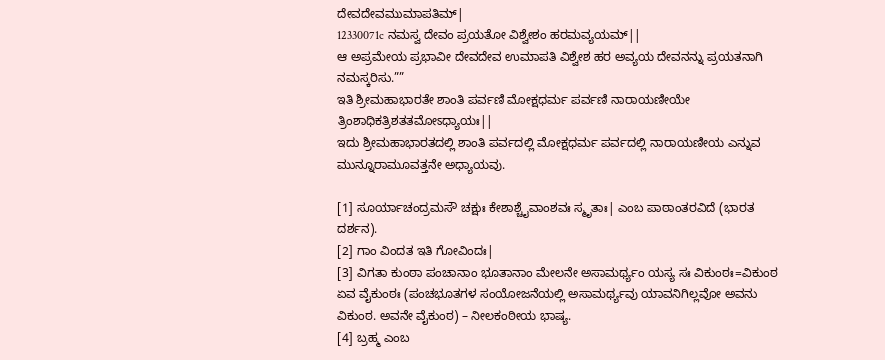ದೇವದೇವಮುಮಾಪತಿಮ್|
12330071c ನಮಸ್ವ ದೇವಂ ಪ್ರಯತೋ ವಿಶ್ವೇಶಂ ಹರಮವ್ಯಯಮ್||
ಆ ಅಪ್ರಮೇಯ ಪ್ರಭಾವೀ ದೇವದೇವ ಉಮಾಪತಿ ವಿಶ್ವೇಶ ಹರ ಅವ್ಯಯ ದೇವನನ್ನು ಪ್ರಯತನಾಗಿ ನಮಸ್ಕರಿಸು.””
ಇತಿ ಶ್ರೀಮಹಾಭಾರತೇ ಶಾಂತಿ ಪರ್ವಣಿ ಮೋಕ್ಷಧರ್ಮ ಪರ್ವಣಿ ನಾರಾಯಣೀಯೇ ತ್ರಿಂಶಾಧಿಕತ್ರಿಶತತಮೋಽಧ್ಯಾಯಃ||
ಇದು ಶ್ರೀಮಹಾಭಾರತದಲ್ಲಿ ಶಾಂತಿ ಪರ್ವದಲ್ಲಿ ಮೋಕ್ಷಧರ್ಮ ಪರ್ವದಲ್ಲಿ ನಾರಾಯಣೀಯ ಎನ್ನುವ ಮುನ್ನೂರಾಮೂವತ್ತನೇ ಅಧ್ಯಾಯವು.

[1] ಸೂರ್ಯಾಚಂದ್ರಮಸೌ ಚಕ್ಷುಃ ಕೇಶಾಶ್ಚೈವಾಂಶವಃ ಸ್ಮೃತಾಃ| ಎಂಬ ಪಾಠಾಂತರವಿದೆ (ಭಾರತ ದರ್ಶನ).
[2] ಗಾಂ ವಿಂದತ ಇತಿ ಗೋವಿಂದಃ|
[3] ವಿಗತಾ ಕುಂಠಾ ಪಂಚಾನಾಂ ಭೂತಾನಾಂ ಮೇಲನೇ ಅಸಾಮರ್ಥ್ಯಂ ಯಸ್ಯ ಸಃ ವಿಕುಂಠಃ=ವಿಕುಂಠ ಏವ ವೈಕುಂಠಃ (ಪಂಚಭೂತಗಳ ಸಂಯೋಜನೆಯಲ್ಲಿ ಅಸಾಮರ್ಥ್ಯವು ಯಾವನಿಗಿಲ್ಲವೋ ಅವನು ವಿಕುಂಠ. ಅವನೇ ವೈಕುಂಠ) – ನೀಲಕಂಠೀಯ ಭಾಷ್ಯ.
[4] ಬ್ರಹ್ಮ ಎಂಬ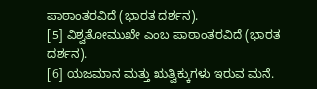ಪಾಠಾಂತರವಿದೆ (ಭಾರತ ದರ್ಶನ).
[5] ವಿಶ್ವತೋಮುಖೇ ಎಂಬ ಪಾಠಾಂತರವಿದೆ (ಭಾರತ ದರ್ಶನ).
[6] ಯಜಮಾನ ಮತ್ತು ಋತ್ವಿಕ್ಕುಗಳು ಇರುವ ಮನೆ.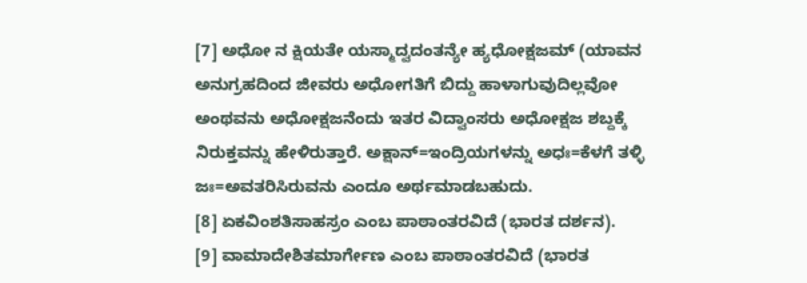[7] ಅಧೋ ನ ಕ್ಷಿಯತೇ ಯಸ್ಮಾದ್ವದಂತನ್ಯೇ ಹ್ಯಧೋಕ್ಷಜಮ್ (ಯಾವನ ಅನುಗ್ರಹದಿಂದ ಜೀವರು ಅಧೋಗತಿಗೆ ಬಿದ್ದು ಹಾಳಾಗುವುದಿಲ್ಲವೋ ಅಂಥವನು ಅಧೋಕ್ಷಜನೆಂದು ಇತರ ವಿದ್ವಾಂಸರು ಅಧೋಕ್ಷಜ ಶಬ್ದಕ್ಕೆ ನಿರುಕ್ತವನ್ನು ಹೇಳಿರುತ್ತಾರೆ. ಅಕ್ಷಾನ್=ಇಂದ್ರಿಯಗಳನ್ನು ಅಧಃ=ಕೆಳಗೆ ತಳ್ಳಿ ಜಃ=ಅವತರಿಸಿರುವನು ಎಂದೂ ಅರ್ಥಮಾಡಬಹುದು.
[8] ಏಕವಿಂಶತಿಸಾಹಸ್ರಂ ಎಂಬ ಪಾಠಾಂತರವಿದೆ (ಭಾರತ ದರ್ಶನ).
[9] ವಾಮಾದೇಶಿತಮಾರ್ಗೇಣ ಎಂಬ ಪಾಠಾಂತರವಿದೆ (ಭಾರತ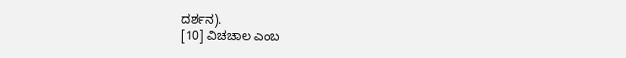ದರ್ಶನ).
[10] ವಿಚಚಾಲ ಎಂಬ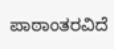ಪಾಠಾಂತರವಿದೆ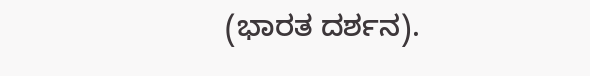(ಭಾರತ ದರ್ಶನ).